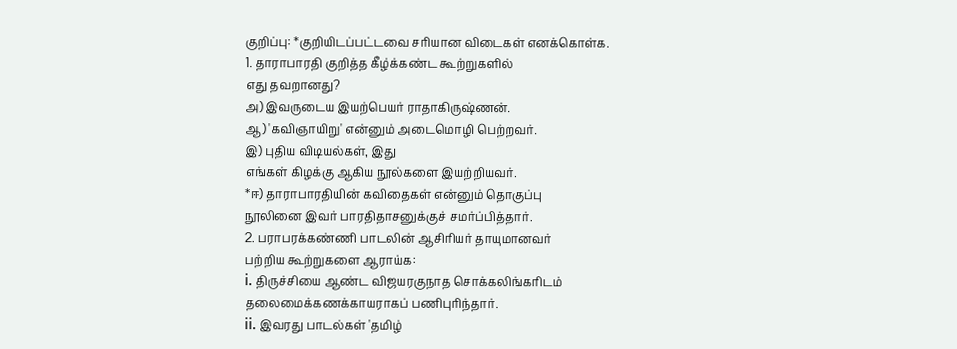குறிப்பு: *குறியிடப்பட்டவை சரியான விடைகள் எனக்கொள்க.
1. தாராபாரதி குறித்த கீழ்க்கண்ட கூற்றுகளில்
எது தவறானது?
அ) இவருடைய இயற்பெயர் ராதாகிருஷ்ணன்.
ஆ) 'கவிஞாயிறு' என்னும் அடைமொழி பெற்றவர்.
இ) புதிய விடியல்கள், இது
எங்கள் கிழக்கு ஆகிய நூல்களை இயற்றியவர்.
*ஈ) தாராபாரதியின் கவிதைகள் என்னும் தொகுப்பு
நூலினை இவர் பாரதிதாசனுக்குச் சமர்ப்பித்தார்.
2. பராபரக்கண்ணி பாடலின் ஆசிரியர் தாயுமானவர்
பற்றிய கூற்றுகளை ஆராய்க:
i. திருச்சியை ஆண்ட விஜயரகுநாத சொக்கலிங்கரிடம்
தலைமைக்கணக்காயராகப் பணிபுரிந்தார்.
ii. இவரது பாடல்கள் 'தமிழ்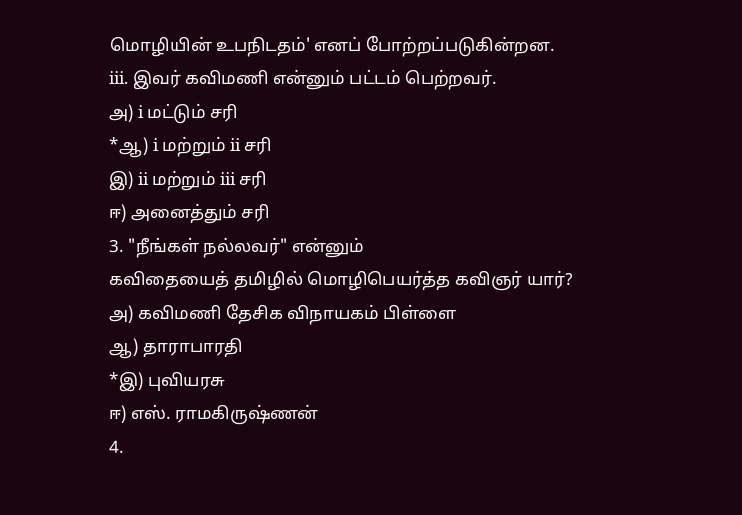மொழியின் உபநிடதம்' எனப் போற்றப்படுகின்றன.
iii. இவர் கவிமணி என்னும் பட்டம் பெற்றவர்.
அ) i மட்டும் சரி
*ஆ) i மற்றும் ii சரி
இ) ii மற்றும் iii சரி
ஈ) அனைத்தும் சரி
3. "நீங்கள் நல்லவர்" என்னும்
கவிதையைத் தமிழில் மொழிபெயர்த்த கவிஞர் யார்?
அ) கவிமணி தேசிக விநாயகம் பிள்ளை
ஆ) தாராபாரதி
*இ) புவியரசு
ஈ) எஸ். ராமகிருஷ்ணன்
4.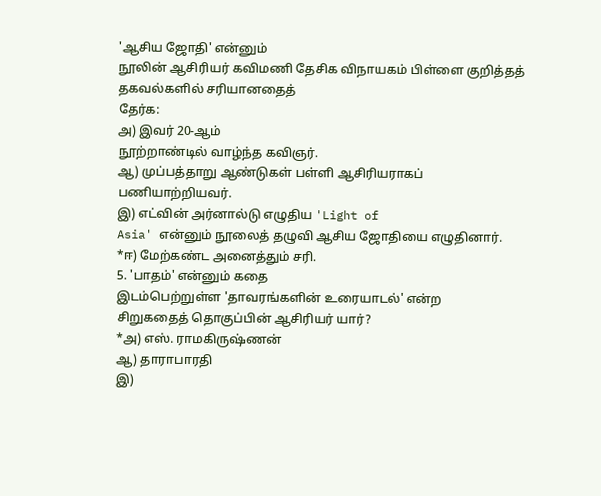'ஆசிய ஜோதி' என்னும்
நூலின் ஆசிரியர் கவிமணி தேசிக விநாயகம் பிள்ளை குறித்தத் தகவல்களில் சரியானதைத்
தேர்க:
அ) இவர் 20-ஆம்
நூற்றாண்டில் வாழ்ந்த கவிஞர்.
ஆ) முப்பத்தாறு ஆண்டுகள் பள்ளி ஆசிரியராகப்
பணியாற்றியவர்.
இ) எட்வின் அர்னால்டு எழுதிய 'Light of
Asia' என்னும் நூலைத் தழுவி ஆசிய ஜோதியை எழுதினார்.
*ஈ) மேற்கண்ட அனைத்தும் சரி.
5. 'பாதம்' என்னும் கதை
இடம்பெற்றுள்ள 'தாவரங்களின் உரையாடல்' என்ற
சிறுகதைத் தொகுப்பின் ஆசிரியர் யார்?
*அ) எஸ். ராமகிருஷ்ணன்
ஆ) தாராபாரதி
இ)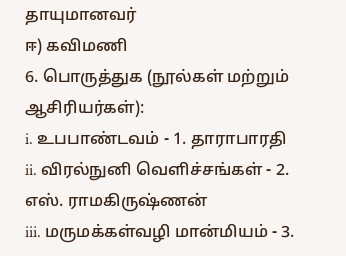தாயுமானவர்
ஈ) கவிமணி
6. பொருத்துக (நூல்கள் மற்றும் ஆசிரியர்கள்):
i. உபபாண்டவம் - 1. தாராபாரதி
ii. விரல்நுனி வெளிச்சங்கள் - 2. எஸ். ராமகிருஷ்ணன்
iii. மருமக்கள்வழி மான்மியம் - 3.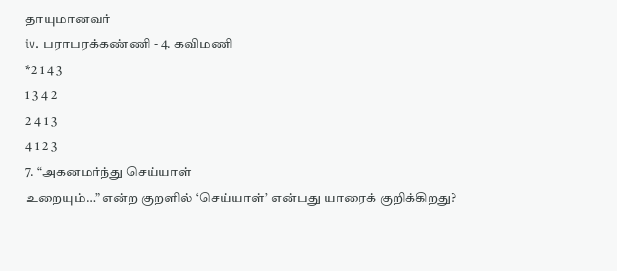தாயுமானவர்
iv. பராபரக்கண்ணி - 4. கவிமணி
*2 1 4 3
1 3 4 2
2 4 1 3
4 1 2 3
7. “அகனமர்ந்து செய்யாள்
உறையும்…” என்ற குறளில் ‘செய்யாள்’ என்பது யாரைக் குறிக்கிறது?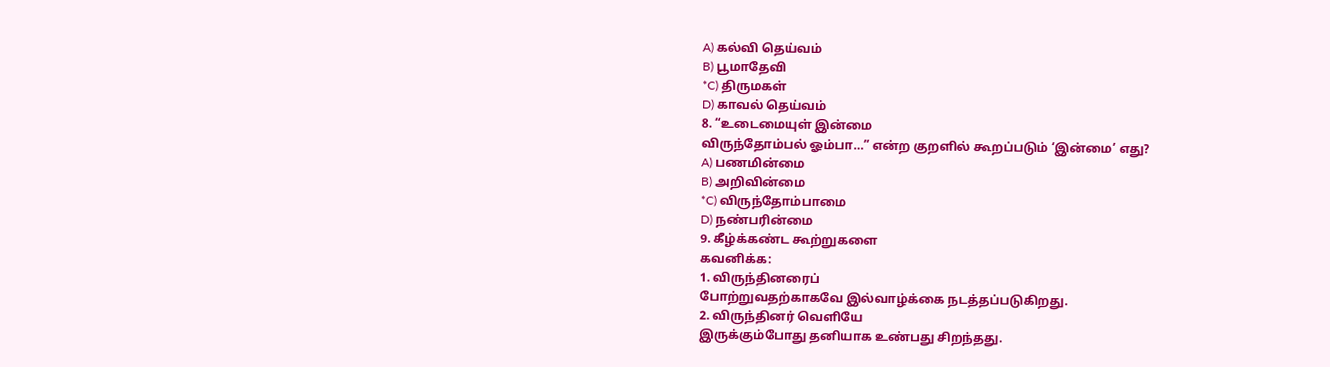A) கல்வி தெய்வம்
B) பூமாதேவி
*C) திருமகள்
D) காவல் தெய்வம்
8. “உடைமையுள் இன்மை
விருந்தோம்பல் ஓம்பா…” என்ற குறளில் கூறப்படும் ‘இன்மை’ எது?
A) பணமின்மை
B) அறிவின்மை
*C) விருந்தோம்பாமை
D) நண்பரின்மை
9. கீழ்க்கண்ட கூற்றுகளை
கவனிக்க:
1. விருந்தினரைப்
போற்றுவதற்காகவே இல்வாழ்க்கை நடத்தப்படுகிறது.
2. விருந்தினர் வெளியே
இருக்கும்போது தனியாக உண்பது சிறந்தது.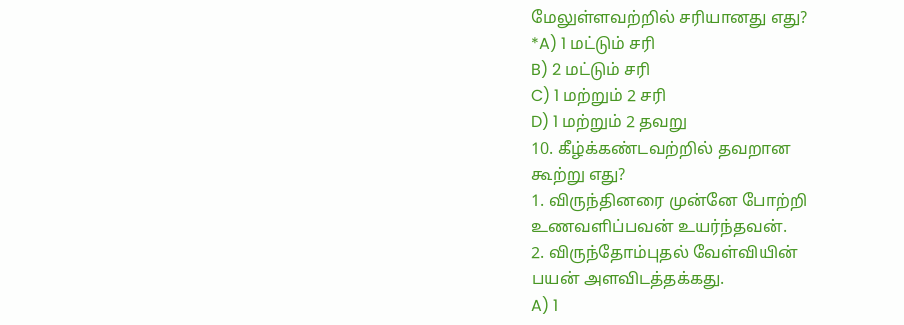மேலுள்ளவற்றில் சரியானது எது?
*A) 1 மட்டும் சரி
B) 2 மட்டும் சரி
C) 1 மற்றும் 2 சரி
D) 1 மற்றும் 2 தவறு
10. கீழ்க்கண்டவற்றில் தவறான
கூற்று எது?
1. விருந்தினரை முன்னே போற்றி
உணவளிப்பவன் உயர்ந்தவன்.
2. விருந்தோம்புதல் வேள்வியின்
பயன் அளவிடத்தக்கது.
A) 1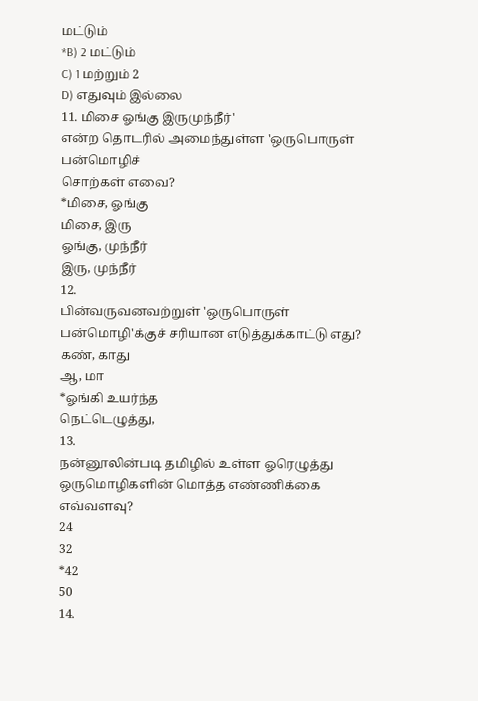மட்டும்
*B) 2 மட்டும்
C) 1 மற்றும் 2
D) எதுவும் இல்லை
11. மிசை ஓங்கு இருமுந்நீர்'
என்ற தொடரில் அமைந்துள்ள 'ஒருபொருள் பன்மொழிச்
சொற்கள் எவை?
*மிசை, ஓங்கு
மிசை, இரு
ஓங்கு, முந்நீர்
இரு, முந்நீர்
12.
பின்வருவனவற்றுள் 'ஒருபொருள் பன்மொழி'க்குச் சரியான எடுத்துக்காட்டு எது?
கண், காது
ஆ, மா
*ஓங்கி உயர்ந்த
நெட்டெழுத்து,
13.
நன்னூலின்படி தமிழில் உள்ள ஓரெழுத்து ஒருமொழிகளின் மொத்த எண்ணிக்கை
எவ்வளவு?
24
32
*42
50
14.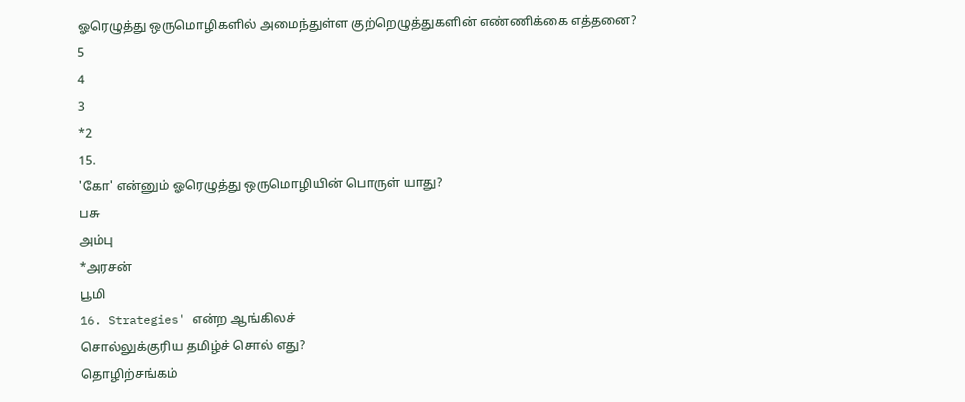ஓரெழுத்து ஒருமொழிகளில் அமைந்துள்ள குற்றெழுத்துகளின் எண்ணிக்கை எத்தனை?
5
4
3
*2
15.
'கோ' என்னும் ஓரெழுத்து ஒருமொழியின் பொருள் யாது?
பசு
அம்பு
*அரசன்
பூமி
16. Strategies' என்ற ஆங்கிலச்
சொல்லுக்குரிய தமிழ்ச் சொல் எது?
தொழிற்சங்கம்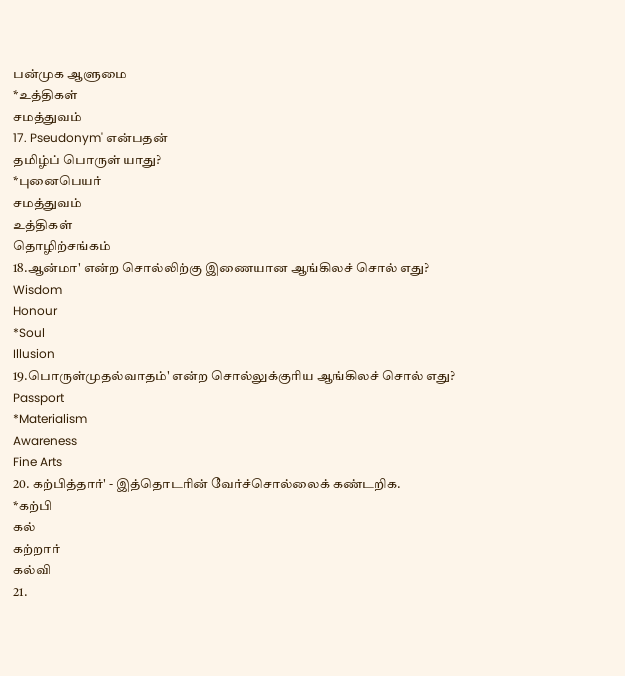பன்முக ஆளுமை
*உத்திகள்
சமத்துவம்
17. Pseudonym' என்பதன்
தமிழ்ப் பொருள் யாது?
*புனைபெயர்
சமத்துவம்
உத்திகள்
தொழிற்சங்கம்
18.ஆன்மா' என்ற சொல்லிற்கு இணையான ஆங்கிலச் சொல் எது?
Wisdom
Honour
*Soul
Illusion
19.பொருள்முதல்வாதம்' என்ற சொல்லுக்குரிய ஆங்கிலச் சொல் எது?
Passport
*Materialism
Awareness
Fine Arts
20. கற்பித்தார்' - இத்தொடரின் வேர்ச்சொல்லைக் கண்டறிக.
*கற்பி
கல்
கற்றார்
கல்வி
21.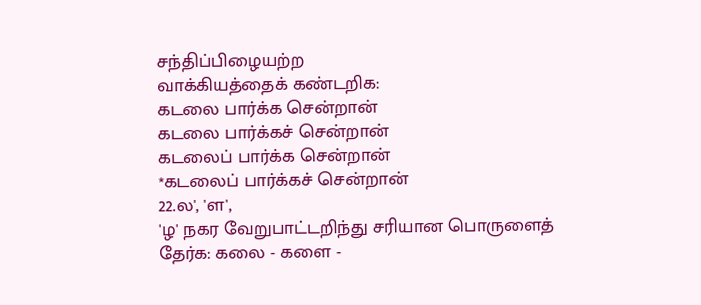சந்திப்பிழையற்ற
வாக்கியத்தைக் கண்டறிக:
கடலை பார்க்க சென்றான்
கடலை பார்க்கச் சென்றான்
கடலைப் பார்க்க சென்றான்
*கடலைப் பார்க்கச் சென்றான்
22.ல', 'ள',
'ழ' நகர வேறுபாட்டறிந்து சரியான பொருளைத்
தேர்க: கலை - களை -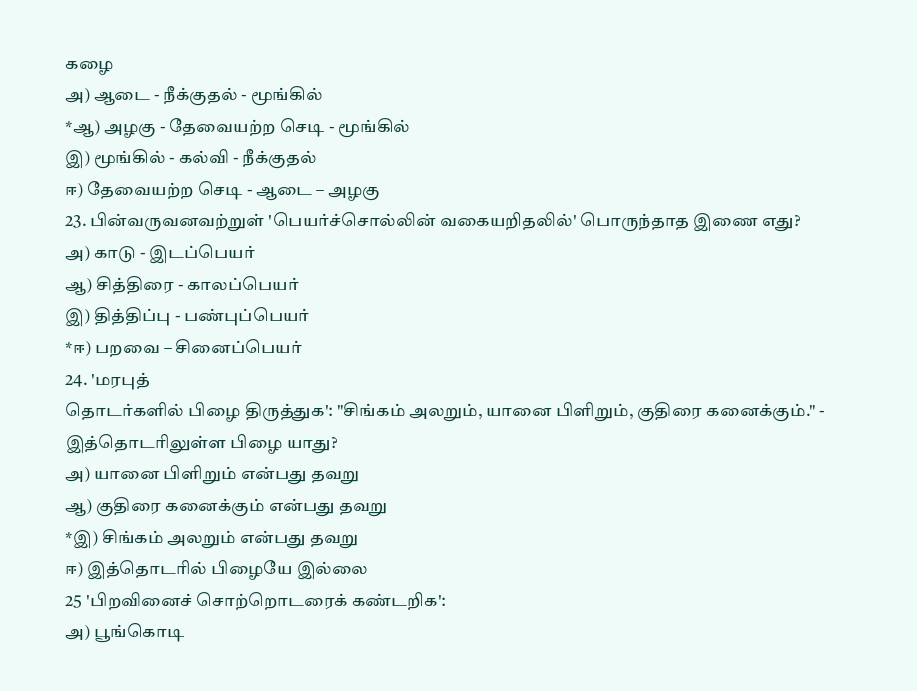கழை
அ) ஆடை - நீக்குதல் - மூங்கில்
*ஆ) அழகு - தேவையற்ற செடி - மூங்கில்
இ) மூங்கில் - கல்வி - நீக்குதல்
ஈ) தேவையற்ற செடி - ஆடை – அழகு
23. பின்வருவனவற்றுள் 'பெயர்ச்சொல்லின் வகையறிதலில்' பொருந்தாத இணை எது?
அ) காடு - இடப்பெயர்
ஆ) சித்திரை - காலப்பெயர்
இ) தித்திப்பு - பண்புப்பெயர்
*ஈ) பறவை – சினைப்பெயர்
24. 'மரபுத்
தொடர்களில் பிழை திருத்துக': "சிங்கம் அலறும், யானை பிளிறும், குதிரை கனைக்கும்." -
இத்தொடரிலுள்ள பிழை யாது?
அ) யானை பிளிறும் என்பது தவறு
ஆ) குதிரை கனைக்கும் என்பது தவறு
*இ) சிங்கம் அலறும் என்பது தவறு
ஈ) இத்தொடரில் பிழையே இல்லை
25 'பிறவினைச் சொற்றொடரைக் கண்டறிக':
அ) பூங்கொடி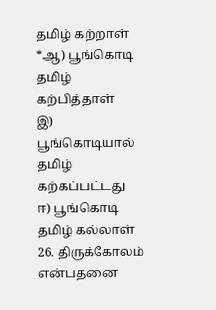தமிழ் கற்றாள்
*ஆ) பூங்கொடி தமிழ் கற்பித்தாள்
இ) பூங்கொடியால் தமிழ் கற்கப்பட்டது
ஈ) பூங்கொடி தமிழ் கல்லாள்
26. திருக்கோலம் என்பதனை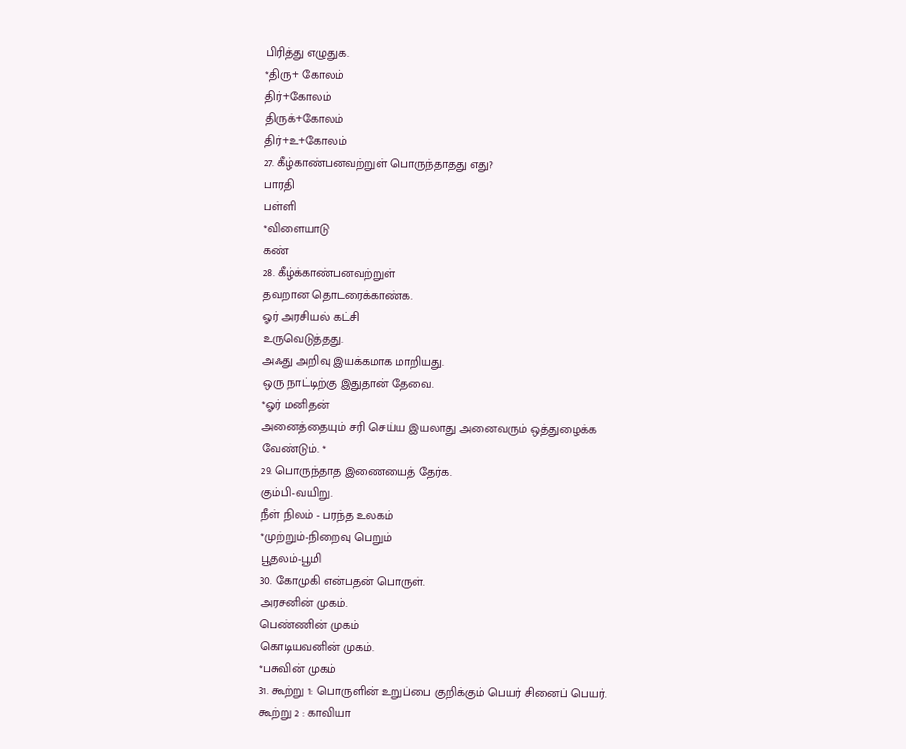பிரித்து எழுதுக.
*திரு+ கோலம்
திர்+கோலம்
திருக்+கோலம்
திர்+உ+கோலம்
27. கீழ்காண்பனவற்றுள் பொருந்தாதது எது?
பாரதி
பள்ளி
*விளையாடு
கண்
28. கீழ்க்காண்பனவற்றுள்
தவறான தொடரைக்காண்க.
ஓர் அரசியல் கட்சி
உருவெடுத்தது.
அஃது அறிவு இயக்கமாக மாறியது.
ஒரு நாட்டிற்கு இதுதான் தேவை.
*ஓர் மனிதன்
அனைத்தையும் சரி செய்ய இயலாது அனைவரும் ஒத்துழைக்க
வேண்டும். *
29. பொருந்தாத இணையைத் தேர்க.
கும்பி-வயிறு.
நீள் நிலம் - பரந்த உலகம்
*முற்றும்-நிறைவு பெறும்
பூதலம்-பூமி
30. கோமுகி என்பதன் பொருள்.
அரசனின் முகம்.
பெண்ணின் முகம்
கொடியவனின் முகம்.
*பசுவின் முகம்
31. கூற்று 1: பொருளின் உறுப்பை குறிக்கும் பெயர் சினைப் பெயர்.
கூற்று 2 : காவியா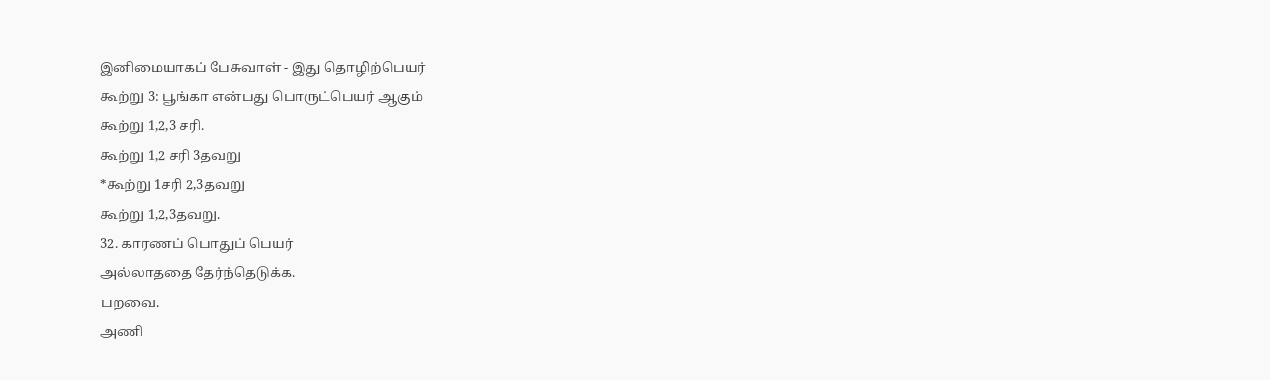இனிமையாகப் பேசுவாள் - இது தொழிற்பெயர்
கூற்று 3: பூங்கா என்பது பொருட்பெயர் ஆகும்
கூற்று 1,2,3 சரி.
கூற்று 1,2 சரி 3தவறு
*கூற்று 1சரி 2,3தவறு
கூற்று 1,2,3தவறு.
32. காரணப் பொதுப் பெயர்
அல்லாததை தேர்ந்தெடுக்க.
பறவை.
அணி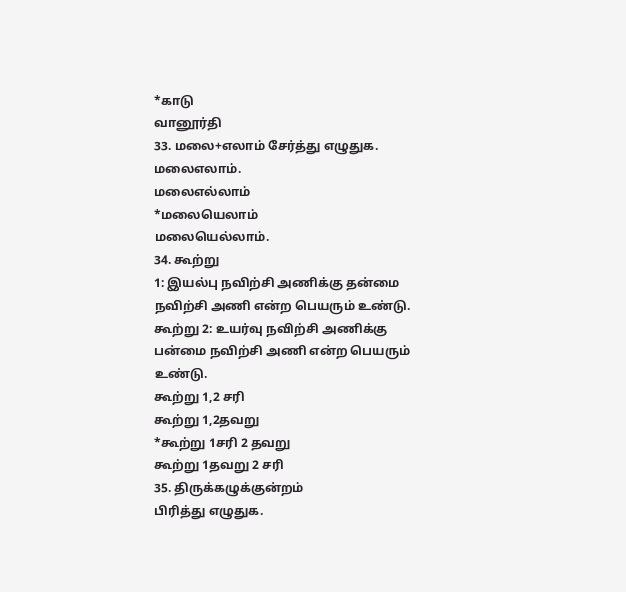*காடு
வானூர்தி
33. மலை+எலாம் சேர்த்து எழுதுக.
மலைஎலாம்.
மலைஎல்லாம்
*மலையெலாம்
மலையெல்லாம்.
34. கூற்று
1: இயல்பு நவிற்சி அணிக்கு தன்மை நவிற்சி அணி என்ற பெயரும் உண்டு.
கூற்று 2: உயர்வு நவிற்சி அணிக்கு பன்மை நவிற்சி அணி என்ற பெயரும் உண்டு.
கூற்று 1,2 சரி
கூற்று 1,2தவறு
*கூற்று 1சரி 2 தவறு
கூற்று 1தவறு 2 சரி
35. திருக்கழுக்குன்றம்
பிரித்து எழுதுக.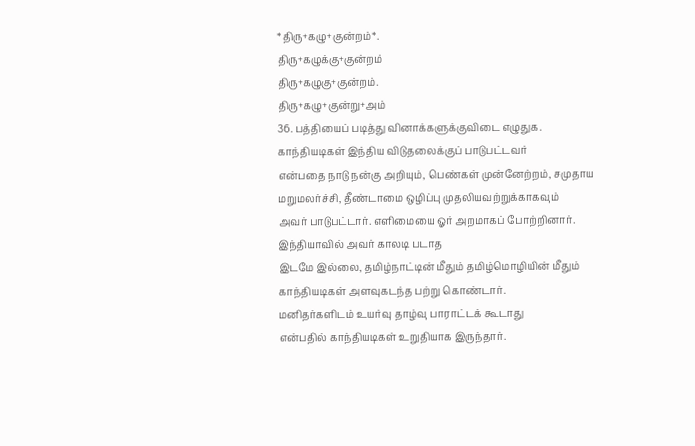*திரு+கழு+குன்றம்*.
திரு+கழுக்கு+குன்றம்
திரு+கழுகு+குன்றம்.
திரு+கழு+குன்று+அம்
36. பத்தியைப் படித்து வினாக்களுக்குவிடை எழுதுக.
காந்தியடிகள் இந்திய விடுதலைக்குப் பாடுபட்டவர்
என்பதை நாடு நன்கு அறியும், பெண்கள் முன்னேற்றம், சமுதாய மறுமலர்ச்சி, தீண்டாமை ஒழிப்பு முதலியவற்றுக்காகவும்
அவர் பாடுபட்டார். எளிமையை ஓர் அறமாகப் போற்றினார். இந்தியாவில் அவர் காலடி படாத
இடமே இல்லை, தமிழ்நாட்டின் மீதும் தமிழ்மொழியின் மீதும்
காந்தியடிகள் அளவுகடந்த பற்று கொண்டார்.
மனிதர்களிடம் உயர்வு தாழ்வு பாராட்டக் கூடாது
என்பதில் காந்தியடிகள் உறுதியாக இருந்தார்.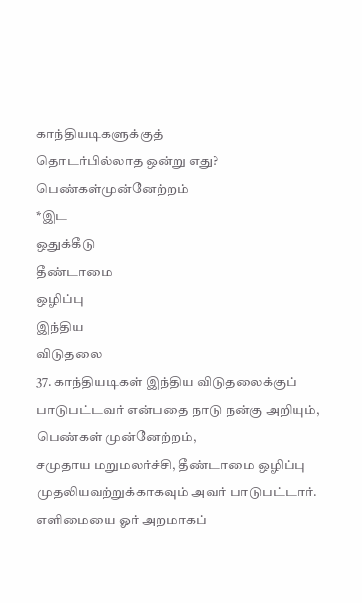காந்தியடிகளுக்குத்
தொடர்பில்லாத ஒன்று எது?
பெண்கள்முன்னேற்றம்
*இட
ஒதுக்கீடு
தீண்டாமை
ஒழிப்பு
இந்திய
விடுதலை
37. காந்தியடிகள் இந்திய விடுதலைக்குப்
பாடுபட்டவர் என்பதை நாடு நன்கு அறியும், பெண்கள் முன்னேற்றம்,
சமுதாய மறுமலர்ச்சி, தீண்டாமை ஒழிப்பு
முதலியவற்றுக்காகவும் அவர் பாடுபட்டார். எளிமையை ஓர் அறமாகப்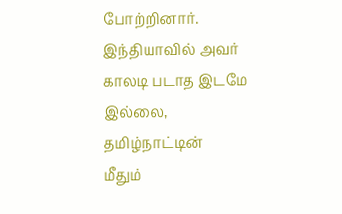போற்றினார்.
இந்தியாவில் அவர் காலடி படாத இடமே இல்லை, தமிழ்நாட்டின்
மீதும்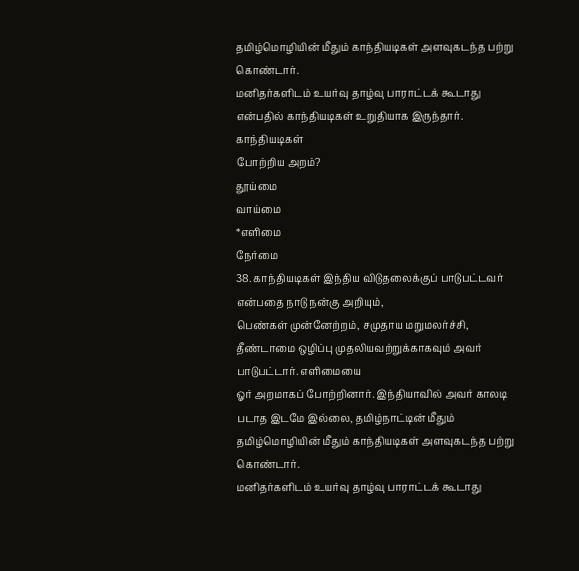தமிழ்மொழியின் மீதும் காந்தியடிகள் அளவுகடந்த பற்று கொண்டார்.
மனிதர்களிடம் உயர்வு தாழ்வு பாராட்டக் கூடாது
என்பதில் காந்தியடிகள் உறுதியாக இருந்தார்.
காந்தியடிகள்
போற்றிய அறம்?
தூய்மை
வாய்மை
*எளிமை
நேர்மை
38. காந்தியடிகள் இந்திய விடுதலைக்குப் பாடுபட்டவர் என்பதை நாடு நன்கு அறியும்,
பெண்கள் முன்னேற்றம், சமுதாய மறுமலர்ச்சி,
தீண்டாமை ஒழிப்பு முதலியவற்றுக்காகவும் அவர் பாடுபட்டார். எளிமையை
ஓர் அறமாகப் போற்றினார். இந்தியாவில் அவர் காலடி படாத இடமே இல்லை, தமிழ்நாட்டின் மீதும் தமிழ்மொழியின் மீதும் காந்தியடிகள் அளவுகடந்த பற்று
கொண்டார்.
மனிதர்களிடம் உயர்வு தாழ்வு பாராட்டக் கூடாது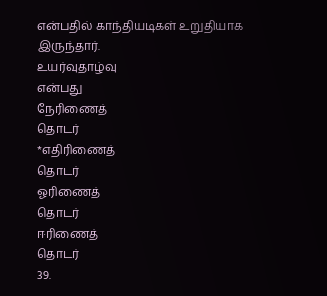என்பதில் காந்தியடிகள் உறுதியாக இருந்தார்.
உயர்வுதாழ்வு
என்பது
நேரிணைத்
தொடர்
*எதிரிணைத்
தொடர்
ஓரிணைத்
தொடர்
ஈரிணைத்
தொடர்
39.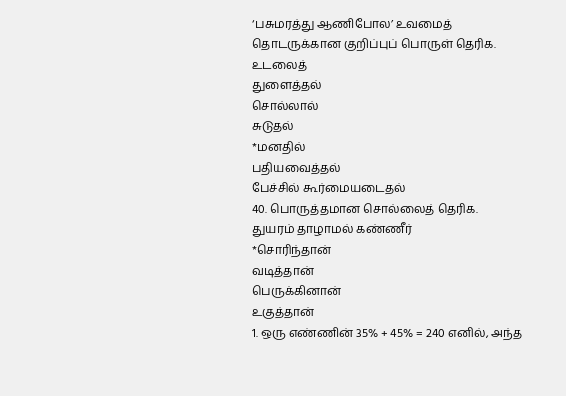‘பசுமரத்து ஆணிபோல’ உவமைத் தொடருக்கான குறிப்புப் பொருள் தெரிக.
உடலைத்
துளைத்தல்
சொல்லால்
சுடுதல்
*மனதில்
பதியவைத்தல்
பேச்சில் கூர்மையடைதல்
40. பொருத்தமான சொல்லைத் தெரிக.
துயரம் தாழாமல் கண்ணீர்
*சொரிந்தான்
வடித்தான்
பெருக்கினான்
உகுத்தான்
1. ஒரு எண்ணின் 35% + 45% = 240 எனில், அந்த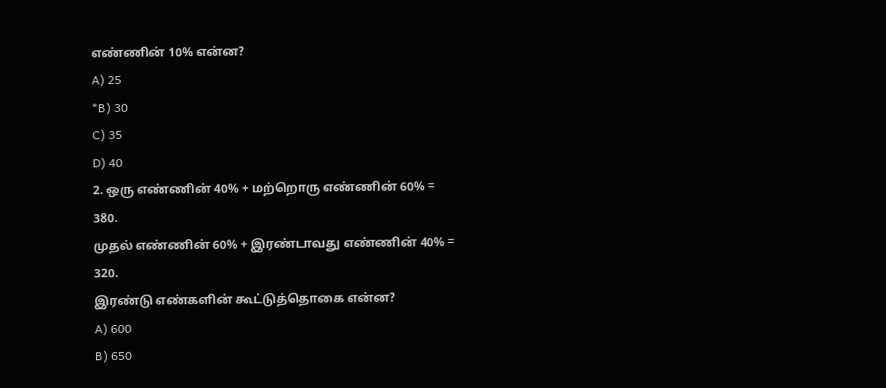எண்ணின் 10% என்ன?
A) 25
*B) 30
C) 35
D) 40
2. ஒரு எண்ணின் 40% + மற்றொரு எண்ணின் 60% =
380.
முதல் எண்ணின் 60% + இரண்டாவது எண்ணின் 40% =
320.
இரண்டு எண்களின் கூட்டுத்தொகை என்ன?
A) 600
B) 650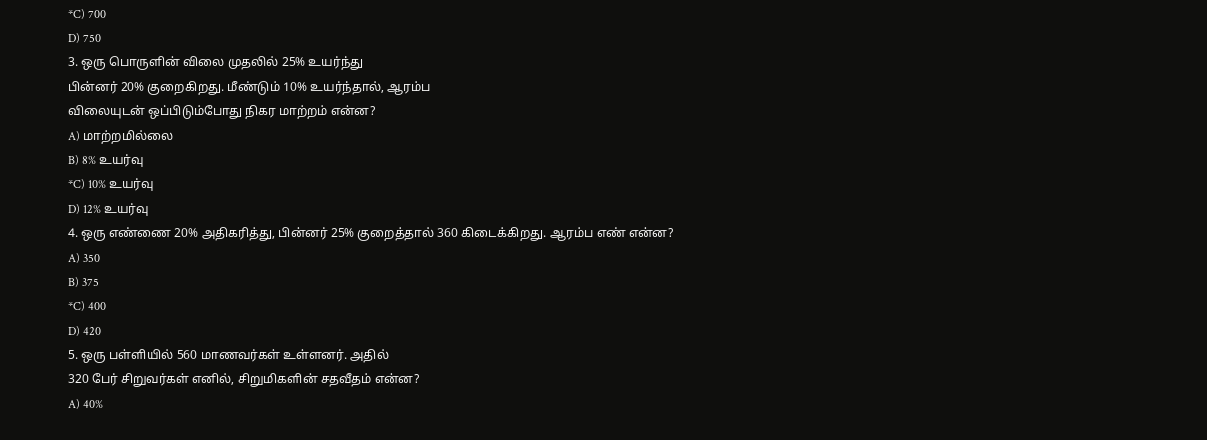*C) 700
D) 750
3. ஒரு பொருளின் விலை முதலில் 25% உயர்ந்து
பின்னர் 20% குறைகிறது. மீண்டும் 10% உயர்ந்தால், ஆரம்ப
விலையுடன் ஒப்பிடும்போது நிகர மாற்றம் என்ன?
A) மாற்றமில்லை
B) 8% உயர்வு
*C) 10% உயர்வு
D) 12% உயர்வு
4. ஒரு எண்ணை 20% அதிகரித்து, பின்னர் 25% குறைத்தால் 360 கிடைக்கிறது. ஆரம்ப எண் என்ன?
A) 350
B) 375
*C) 400
D) 420
5. ஒரு பள்ளியில் 560 மாணவர்கள் உள்ளனர். அதில்
320 பேர் சிறுவர்கள் எனில், சிறுமிகளின் சதவீதம் என்ன?
A) 40%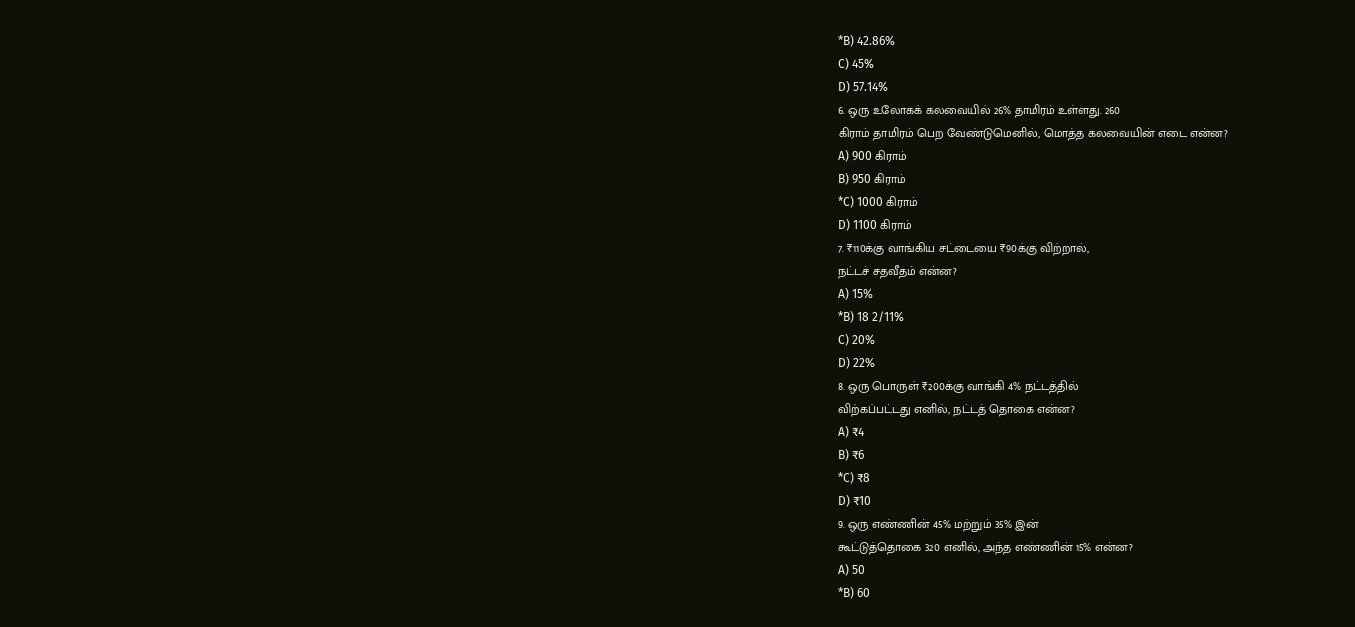*B) 42.86%
C) 45%
D) 57.14%
6. ஒரு உலோகக் கலவையில் 26% தாமிரம் உள்ளது. 260
கிராம் தாமிரம் பெற வேண்டுமெனில், மொத்த கலவையின் எடை என்ன?
A) 900 கிராம்
B) 950 கிராம்
*C) 1000 கிராம்
D) 1100 கிராம்
7. ₹110க்கு வாங்கிய சட்டையை ₹90க்கு விற்றால்,
நட்டச் சதவீதம் என்ன?
A) 15%
*B) 18 2/11%
C) 20%
D) 22%
8. ஒரு பொருள் ₹200க்கு வாங்கி 4% நட்டத்தில்
விற்கப்பட்டது எனில், நட்டத் தொகை என்ன?
A) ₹4
B) ₹6
*C) ₹8
D) ₹10
9. ஒரு எண்ணின் 45% மற்றும் 35% இன்
கூட்டுத்தொகை 320 எனில், அந்த எண்ணின் 15% என்ன?
A) 50
*B) 60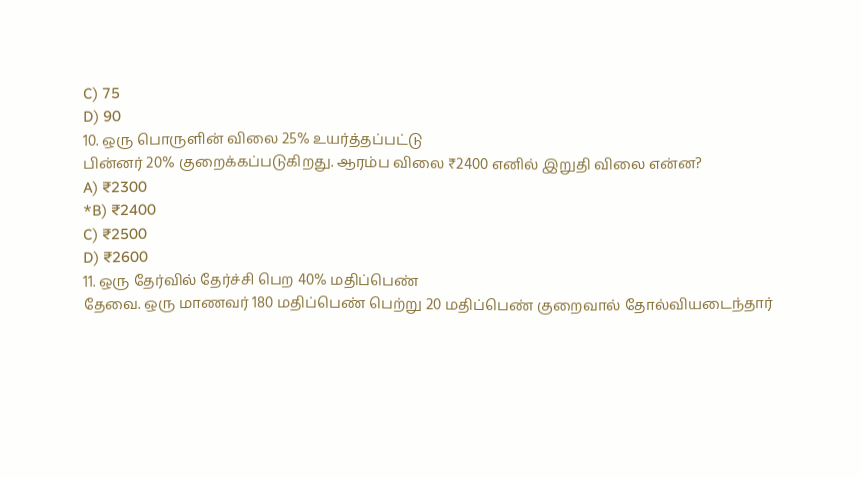C) 75
D) 90
10. ஒரு பொருளின் விலை 25% உயர்த்தப்பட்டு
பின்னர் 20% குறைக்கப்படுகிறது. ஆரம்ப விலை ₹2400 எனில் இறுதி விலை என்ன?
A) ₹2300
*B) ₹2400
C) ₹2500
D) ₹2600
11. ஒரு தேர்வில் தேர்ச்சி பெற 40% மதிப்பெண்
தேவை. ஒரு மாணவர் 180 மதிப்பெண் பெற்று 20 மதிப்பெண் குறைவால் தோல்வியடைந்தார்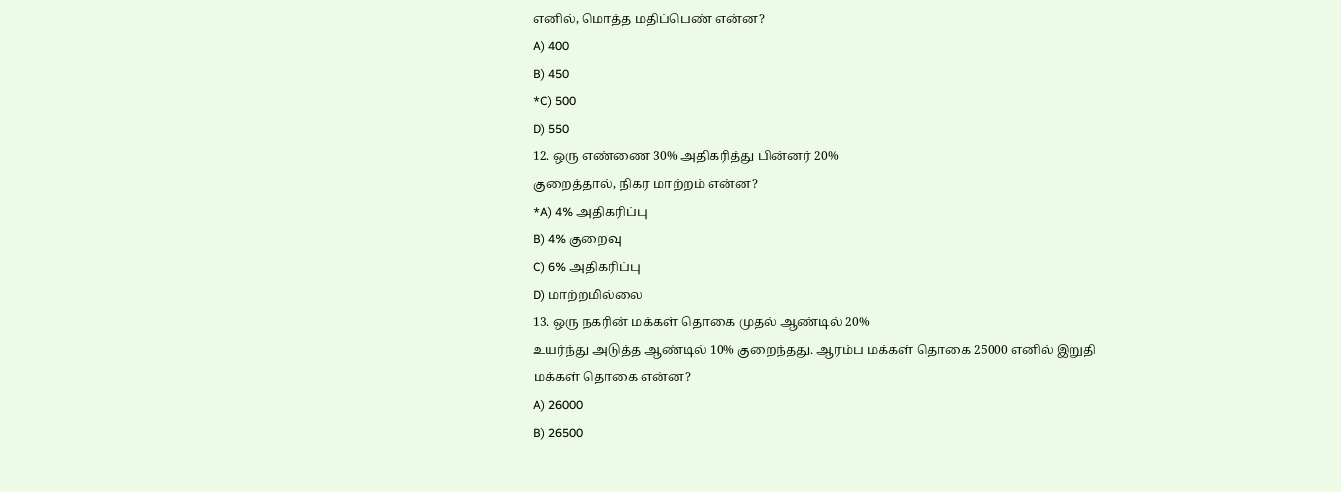எனில், மொத்த மதிப்பெண் என்ன?
A) 400
B) 450
*C) 500
D) 550
12. ஒரு எண்ணை 30% அதிகரித்து பின்னர் 20%
குறைத்தால், நிகர மாற்றம் என்ன?
*A) 4% அதிகரிப்பு
B) 4% குறைவு
C) 6% அதிகரிப்பு
D) மாற்றமில்லை
13. ஒரு நகரின் மக்கள் தொகை முதல் ஆண்டில் 20%
உயர்ந்து அடுத்த ஆண்டில் 10% குறைந்தது. ஆரம்ப மக்கள் தொகை 25000 எனில் இறுதி
மக்கள் தொகை என்ன?
A) 26000
B) 26500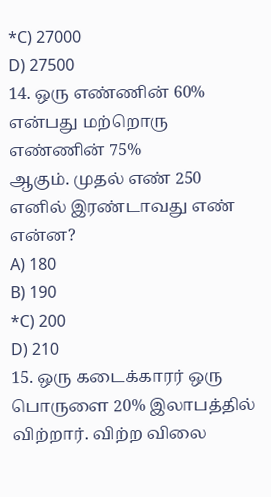*C) 27000
D) 27500
14. ஒரு எண்ணின் 60% என்பது மற்றொரு எண்ணின் 75%
ஆகும். முதல் எண் 250 எனில் இரண்டாவது எண் என்ன?
A) 180
B) 190
*C) 200
D) 210
15. ஒரு கடைக்காரர் ஒரு பொருளை 20% இலாபத்தில்
விற்றார். விற்ற விலை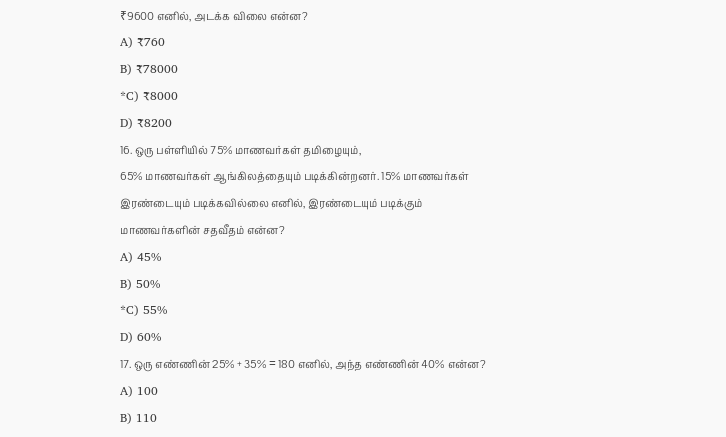₹9600 எனில், அடக்க விலை என்ன?
A) ₹760
B) ₹78000
*C) ₹8000
D) ₹8200
16. ஒரு பள்ளியில் 75% மாணவர்கள் தமிழையும்,
65% மாணவர்கள் ஆங்கிலத்தையும் படிக்கின்றனர். 15% மாணவர்கள்
இரண்டையும் படிக்கவில்லை எனில், இரண்டையும் படிக்கும்
மாணவர்களின் சதவீதம் என்ன?
A) 45%
B) 50%
*C) 55%
D) 60%
17. ஒரு எண்ணின் 25% + 35% = 180 எனில், அந்த எண்ணின் 40% என்ன?
A) 100
B) 110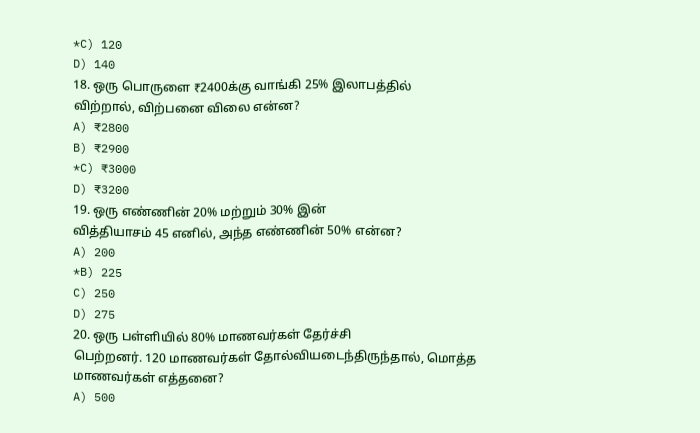*C) 120
D) 140
18. ஒரு பொருளை ₹2400க்கு வாங்கி 25% இலாபத்தில்
விற்றால், விற்பனை விலை என்ன?
A) ₹2800
B) ₹2900
*C) ₹3000
D) ₹3200
19. ஒரு எண்ணின் 20% மற்றும் 30% இன்
வித்தியாசம் 45 எனில், அந்த எண்ணின் 50% என்ன?
A) 200
*B) 225
C) 250
D) 275
20. ஒரு பள்ளியில் 80% மாணவர்கள் தேர்ச்சி
பெற்றனர். 120 மாணவர்கள் தோல்வியடைந்திருந்தால், மொத்த
மாணவர்கள் எத்தனை?
A) 500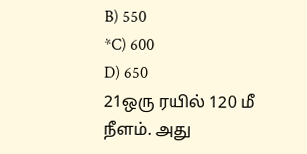B) 550
*C) 600
D) 650
21ஒரு ரயில் 120 மீ நீளம். அது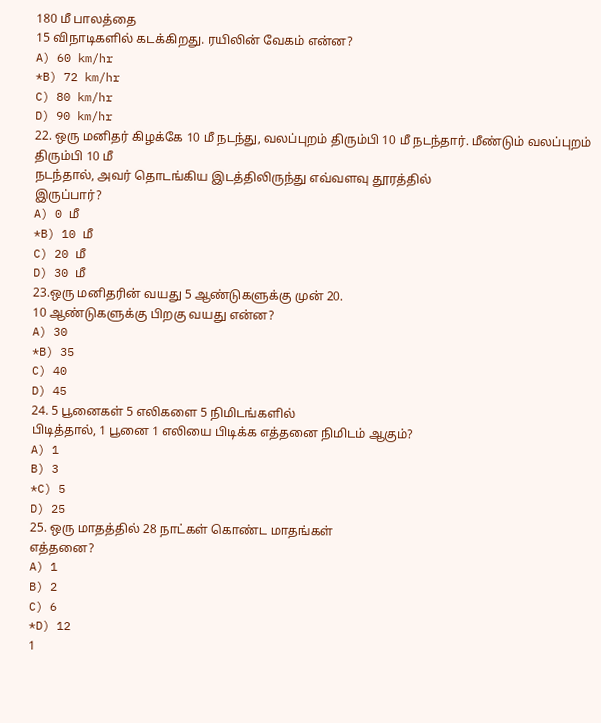180 மீ பாலத்தை
15 விநாடிகளில் கடக்கிறது. ரயிலின் வேகம் என்ன?
A) 60 km/hr
*B) 72 km/hr
C) 80 km/hr
D) 90 km/hr
22. ஒரு மனிதர் கிழக்கே 10 மீ நடந்து, வலப்புறம் திரும்பி 10 மீ நடந்தார். மீண்டும் வலப்புறம் திரும்பி 10 மீ
நடந்தால், அவர் தொடங்கிய இடத்திலிருந்து எவ்வளவு தூரத்தில்
இருப்பார்?
A) 0 மீ
*B) 10 மீ
C) 20 மீ
D) 30 மீ
23.ஒரு மனிதரின் வயது 5 ஆண்டுகளுக்கு முன் 20.
10 ஆண்டுகளுக்கு பிறகு வயது என்ன?
A) 30
*B) 35
C) 40
D) 45
24. 5 பூனைகள் 5 எலிகளை 5 நிமிடங்களில்
பிடித்தால், 1 பூனை 1 எலியை பிடிக்க எத்தனை நிமிடம் ஆகும்?
A) 1
B) 3
*C) 5
D) 25
25. ஒரு மாதத்தில் 28 நாட்கள் கொண்ட மாதங்கள்
எத்தனை?
A) 1
B) 2
C) 6
*D) 12
1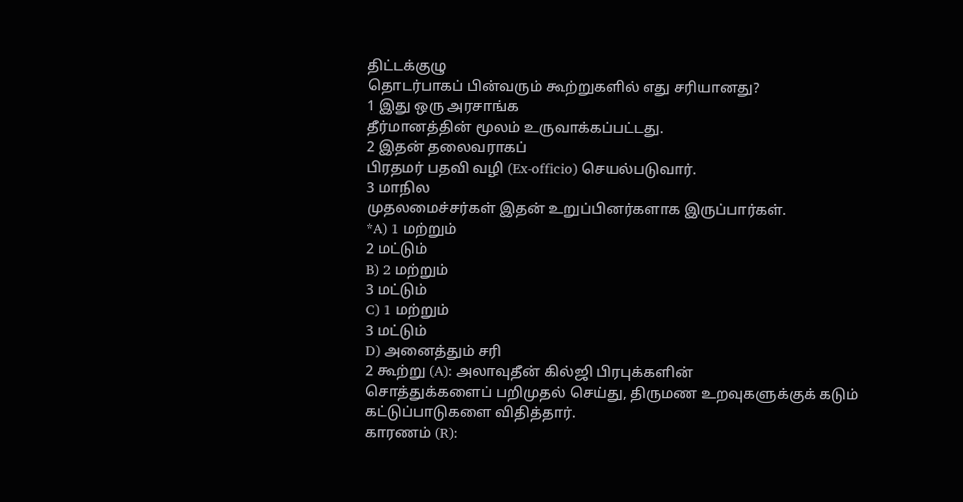திட்டக்குழு
தொடர்பாகப் பின்வரும் கூற்றுகளில் எது சரியானது?
1 இது ஒரு அரசாங்க
தீர்மானத்தின் மூலம் உருவாக்கப்பட்டது.
2 இதன் தலைவராகப்
பிரதமர் பதவி வழி (Ex-officio) செயல்படுவார்.
3 மாநில
முதலமைச்சர்கள் இதன் உறுப்பினர்களாக இருப்பார்கள்.
*A) 1 மற்றும்
2 மட்டும்
B) 2 மற்றும்
3 மட்டும்
C) 1 மற்றும்
3 மட்டும்
D) அனைத்தும் சரி
2 கூற்று (A): அலாவுதீன் கில்ஜி பிரபுக்களின்
சொத்துக்களைப் பறிமுதல் செய்து, திருமண உறவுகளுக்குக் கடும்
கட்டுப்பாடுகளை விதித்தார்.
காரணம் (R):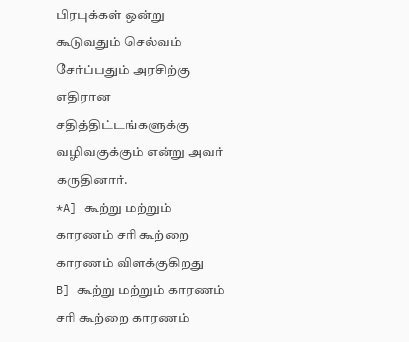பிரபுக்கள் ஒன்று கூடுவதும் செல்வம் சேர்ப்பதும் அரசிற்கு எதிரான
சதித்திட்டங்களுக்கு வழிவகுக்கும் என்று அவர் கருதினார்.
*A] கூற்று மற்றும் காரணம் சரி கூற்றை காரணம் விளக்குகிறது
B] கூற்று மற்றும் காரணம் சரி கூற்றை காரணம்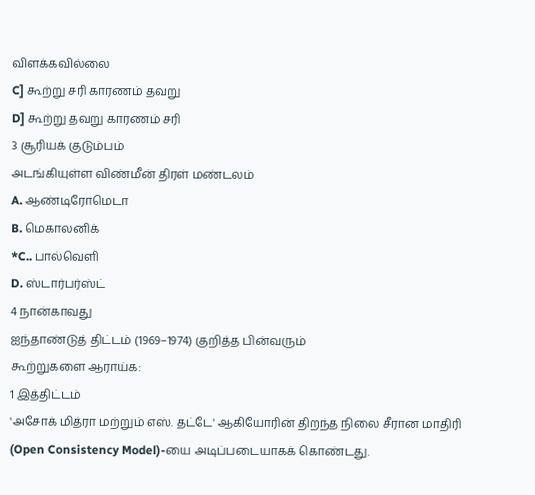விளக்கவில்லை
C] கூற்று சரி காரணம் தவறு
D] கூற்று தவறு காரணம் சரி
3 சூரியக் குடும்பம்
அடங்கியுள்ள விண்மீன் திரள் மண்டலம்
A. ஆண்டிரோமெடா
B. மெகாலனிக்
*C.. பால்வெளி
D. ஸ்டார்பர்ஸ்ட்
4 நான்காவது
ஐந்தாண்டுத் திட்டம் (1969–1974) குறித்த பின்வரும்
கூற்றுகளை ஆராய்க:
1 இத்திட்டம்
'அசோக் மித்ரா மற்றும் எஸ். தட்டே' ஆகியோரின் திறந்த நிலை சீரான மாதிரி (Open Consistency Model)-யை அடிப்படையாகக் கொண்டது.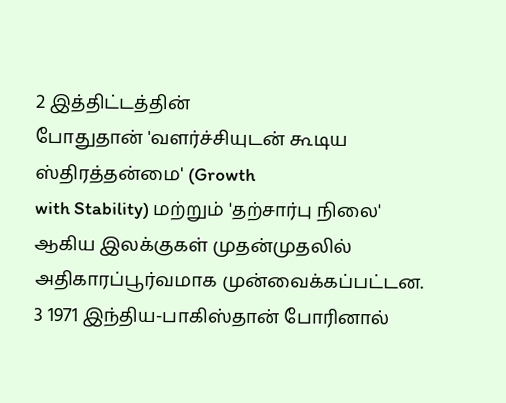2 இத்திட்டத்தின்
போதுதான் 'வளர்ச்சியுடன் கூடிய ஸ்திரத்தன்மை' (Growth
with Stability) மற்றும் 'தற்சார்பு நிலை'
ஆகிய இலக்குகள் முதன்முதலில் அதிகாரப்பூர்வமாக முன்வைக்கப்பட்டன.
3 1971 இந்திய-பாகிஸ்தான் போரினால்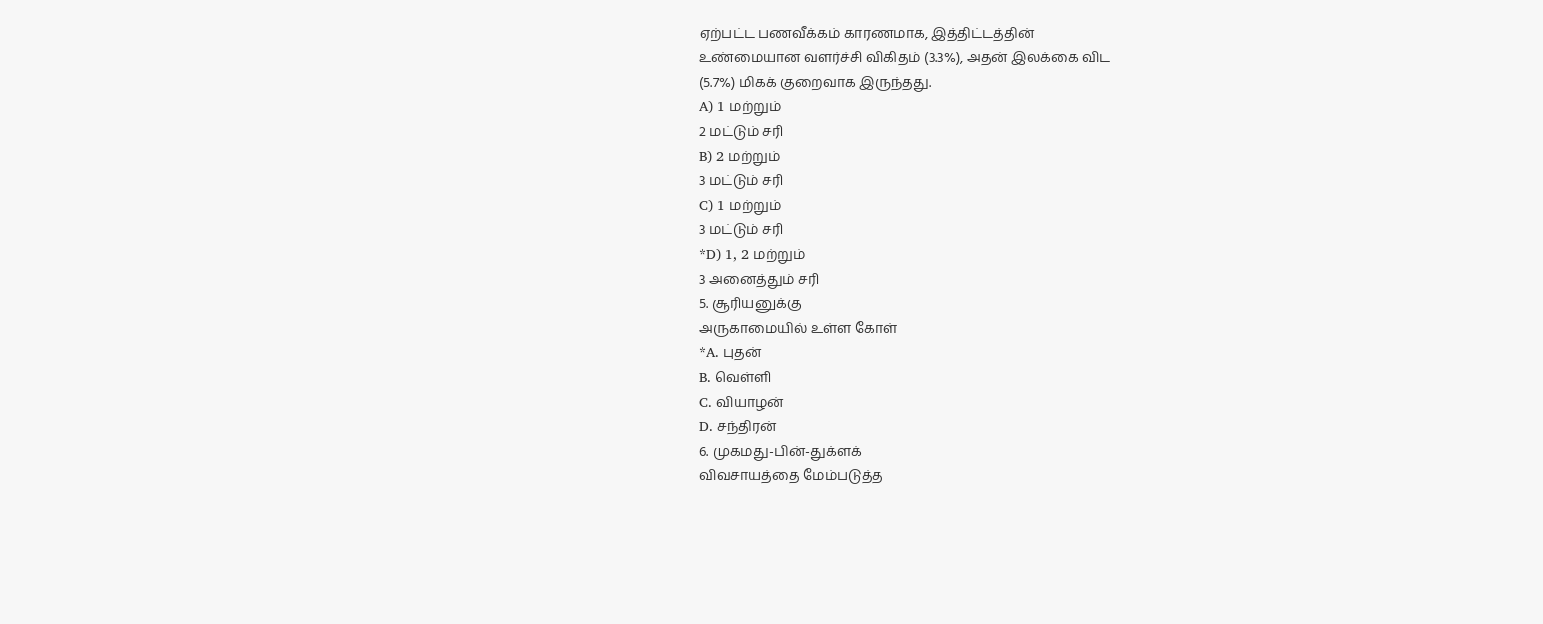ஏற்பட்ட பணவீக்கம் காரணமாக, இத்திட்டத்தின்
உண்மையான வளர்ச்சி விகிதம் (3.3%), அதன் இலக்கை விட
(5.7%) மிகக் குறைவாக இருந்தது.
A) 1 மற்றும்
2 மட்டும் சரி
B) 2 மற்றும்
3 மட்டும் சரி
C) 1 மற்றும்
3 மட்டும் சரி
*D) 1, 2 மற்றும்
3 அனைத்தும் சரி
5. சூரியனுக்கு
அருகாமையில் உள்ள கோள்
*A. புதன்
B. வெள்ளி
C. வியாழன்
D. சந்திரன்
6. முகமது-பின்-துக்ளக்
விவசாயத்தை மேம்படுத்த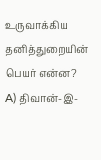உருவாக்கிய தனித்துறையின் பெயர் என்ன?
A) திவான்-இ-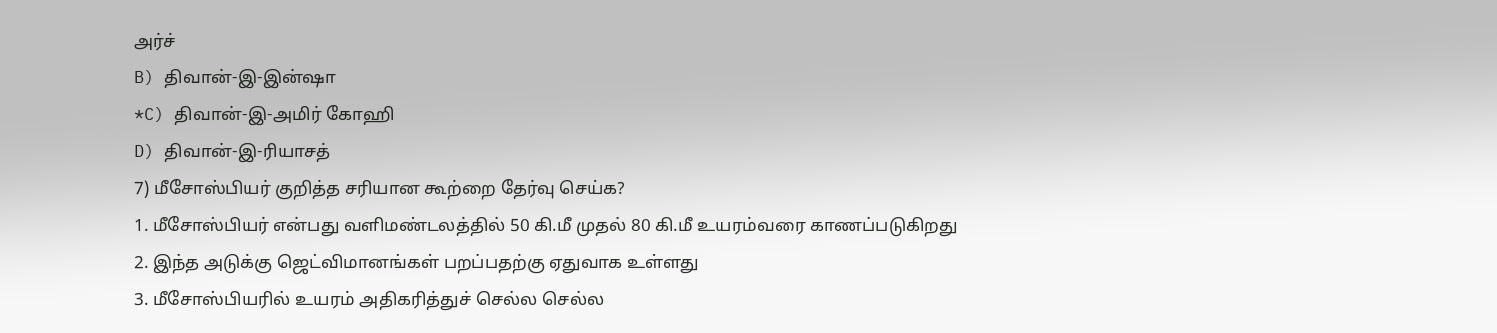அர்ச்
B) திவான்-இ-இன்ஷா
*C) திவான்-இ-அமிர் கோஹி
D) திவான்-இ-ரியாசத்
7) மீசோஸ்பியர் குறித்த சரியான கூற்றை தேர்வு செய்க?
1. மீசோஸ்பியர் என்பது வளிமண்டலத்தில் 50 கி.மீ முதல் 80 கி.மீ உயரம்வரை காணப்படுகிறது
2. இந்த அடுக்கு ஜெட்விமானங்கள் பறப்பதற்கு ஏதுவாக உள்ளது
3. மீசோஸ்பியரில் உயரம் அதிகரித்துச் செல்ல செல்ல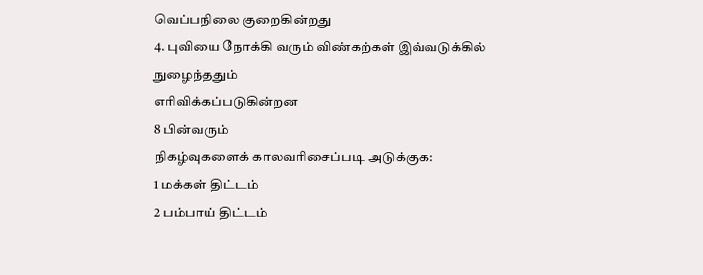வெப்பநிலை குறைகின்றது
4. புவியை நோக்கி வரும் விண்கற்கள் இவ்வடுக்கில் நுழைந்ததும்
எரிவிக்கப்படுகின்றன
8 பின்வரும்
நிகழ்வுகளைக் காலவரிசைப்படி அடுக்குக:
1 மக்கள் திட்டம்
2 பம்பாய் திட்டம்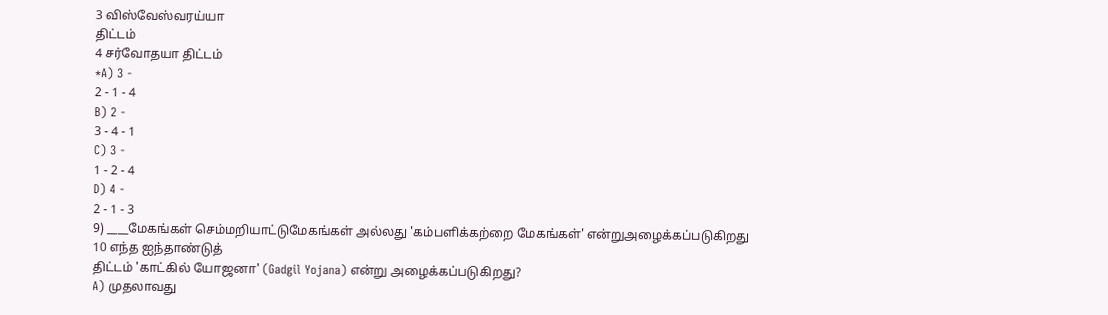3 விஸ்வேஸ்வரய்யா
திட்டம்
4 சர்வோதயா திட்டம்
*A) 3 -
2 - 1 - 4
B) 2 -
3 - 4 - 1
C) 3 -
1 - 2 - 4
D) 4 -
2 - 1 - 3
9) ____மேகங்கள் செம்மறியாட்டுமேகங்கள் அல்லது 'கம்பளிக்கற்றை மேகங்கள்' என்றுஅழைக்கப்படுகிறது
10 எந்த ஐந்தாண்டுத்
திட்டம் 'காட்கில் யோஜனா' (Gadgil Yojana) என்று அழைக்கப்படுகிறது?
A) முதலாவது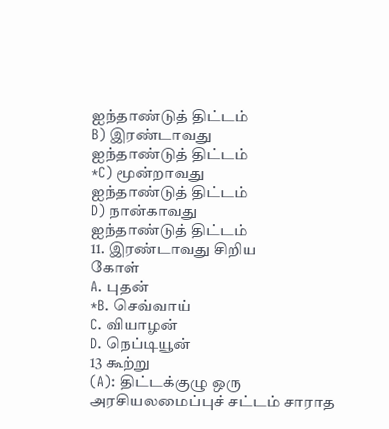ஐந்தாண்டுத் திட்டம்
B) இரண்டாவது
ஐந்தாண்டுத் திட்டம்
*C) மூன்றாவது
ஐந்தாண்டுத் திட்டம்
D) நான்காவது
ஐந்தாண்டுத் திட்டம்
11. இரண்டாவது சிறிய
கோள்
A. புதன்
*B. செவ்வாய்
C. வியாழன்
D. நெப்டியூன்
13 கூற்று
(A): திட்டக்குழு ஒரு அரசியலமைப்புச் சட்டம் சாராத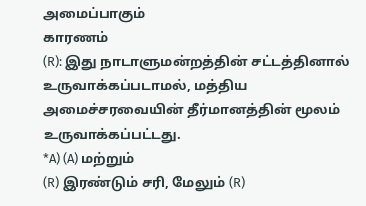அமைப்பாகும்
காரணம்
(R): இது நாடாளுமன்றத்தின் சட்டத்தினால் உருவாக்கப்படாமல், மத்திய அமைச்சரவையின் தீர்மானத்தின் மூலம் உருவாக்கப்பட்டது.
*A) (A) மற்றும்
(R) இரண்டும் சரி, மேலும் (R)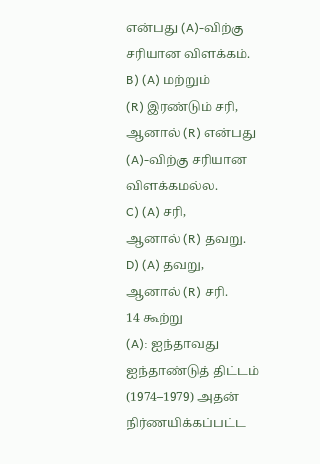என்பது (A)-விற்கு சரியான விளக்கம்.
B) (A) மற்றும்
(R) இரண்டும் சரி, ஆனால் (R) என்பது (A)-விற்கு சரியான விளக்கமல்ல.
C) (A) சரி,
ஆனால் (R) தவறு.
D) (A) தவறு,
ஆனால் (R) சரி.
14 கூற்று
(A): ஐந்தாவது ஐந்தாண்டுத் திட்டம் (1974–1979) அதன் நிர்ணயிக்கப்பட்ட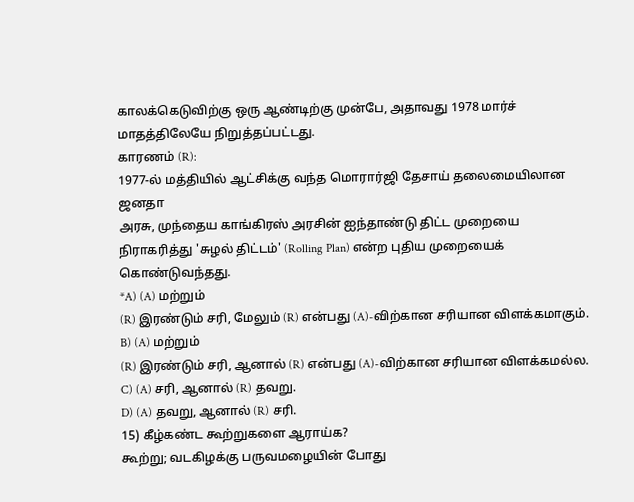காலக்கெடுவிற்கு ஒரு ஆண்டிற்கு முன்பே, அதாவது 1978 மார்ச் மாதத்திலேயே நிறுத்தப்பட்டது.
காரணம் (R):
1977-ல் மத்தியில் ஆட்சிக்கு வந்த மொரார்ஜி தேசாய் தலைமையிலான ஜனதா
அரசு, முந்தைய காங்கிரஸ் அரசின் ஐந்தாண்டு திட்ட முறையை
நிராகரித்து 'சுழல் திட்டம்' (Rolling Plan) என்ற புதிய முறையைக் கொண்டுவந்தது.
*A) (A) மற்றும்
(R) இரண்டும் சரி, மேலும் (R) என்பது (A)-விற்கான சரியான விளக்கமாகும்.
B) (A) மற்றும்
(R) இரண்டும் சரி, ஆனால் (R) என்பது (A)-விற்கான சரியான விளக்கமல்ல.
C) (A) சரி, ஆனால் (R) தவறு.
D) (A) தவறு, ஆனால் (R) சரி.
15) கீழ்கண்ட கூற்றுகளை ஆராய்க?
கூற்று; வடகிழக்கு பருவமழையின் போது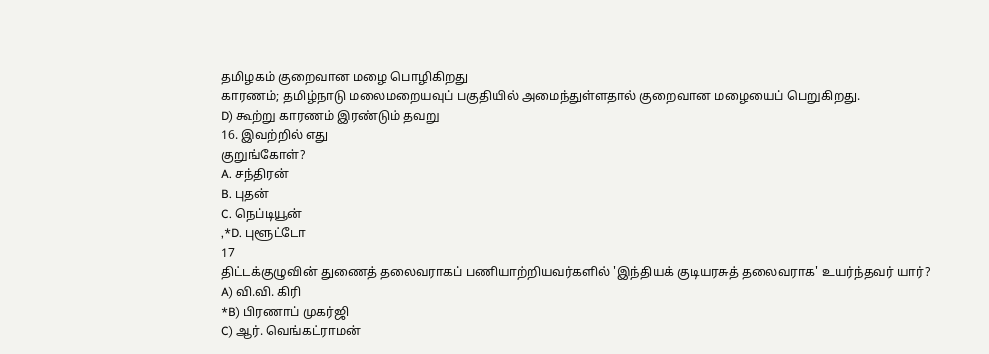தமிழகம் குறைவான மழை பொழிகிறது
காரணம்; தமிழ்நாடு மலைமறையவுப் பகுதியில் அமைந்துள்ளதால் குறைவான மழையைப் பெறுகிறது.
D) கூற்று காரணம் இரண்டும் தவறு
16. இவற்றில் எது
குறுங்கோள்?
A. சந்திரன்
B. புதன்
C. நெப்டியூன்
,*D. புளூட்டோ
17
திட்டக்குழுவின் துணைத் தலைவராகப் பணியாற்றியவர்களில் 'இந்தியக் குடியரசுத் தலைவராக' உயர்ந்தவர் யார்?
A) வி.வி. கிரி
*B) பிரணாப் முகர்ஜி
C) ஆர். வெங்கட்ராமன்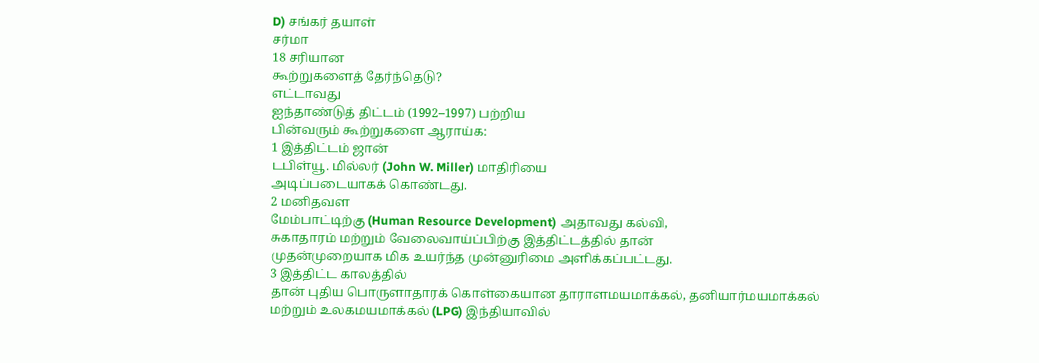D) சங்கர் தயாள்
சர்மா
18 சரியான
கூற்றுகளைத் தேர்ந்தெடு?
எட்டாவது
ஐந்தாண்டுத் திட்டம் (1992–1997) பற்றிய
பின்வரும் கூற்றுகளை ஆராய்க:
1 இத்திட்டம் ஜான்
டபிள்யூ. மில்லர் (John W. Miller) மாதிரியை
அடிப்படையாகக் கொண்டது.
2 மனிதவள
மேம்பாட்டிற்கு (Human Resource Development) அதாவது கல்வி,
சுகாதாரம் மற்றும் வேலைவாய்ப்பிற்கு இத்திட்டத்தில் தான்
முதன்முறையாக மிக உயர்ந்த முன்னுரிமை அளிக்கப்பட்டது.
3 இத்திட்ட காலத்தில்
தான் புதிய பொருளாதாரக் கொள்கையான தாராளமயமாக்கல், தனியார்மயமாக்கல்
மற்றும் உலகமயமாக்கல் (LPG) இந்தியாவில்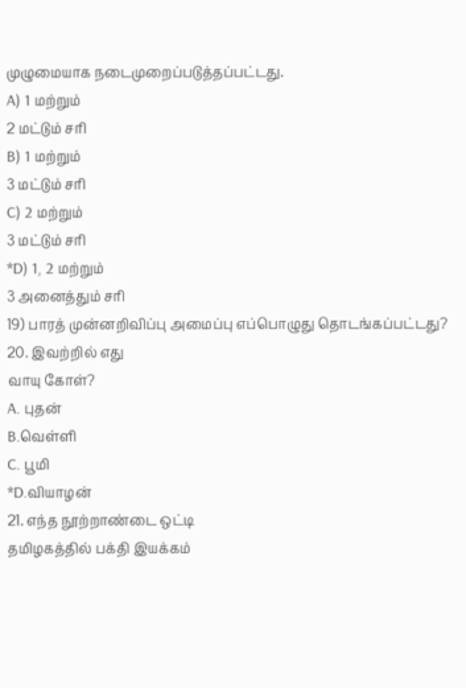முழுமையாக நடைமுறைப்படுத்தப்பட்டது.
A) 1 மற்றும்
2 மட்டும் சரி
B) 1 மற்றும்
3 மட்டும் சரி
C) 2 மற்றும்
3 மட்டும் சரி
*D) 1, 2 மற்றும்
3 அனைத்தும் சரி
19) பாரத் முன்னறிவிப்பு அமைப்பு எப்பொழுது தொடங்கப்பட்டது?
20. இவற்றில் எது
வாயு கோள்?
A. புதன்
B.வெள்ளி
C. பூமி
*D.வியாழன்
21. எந்த நூற்றாண்டை ஒட்டி
தமிழகத்தில் பக்தி இயக்கம்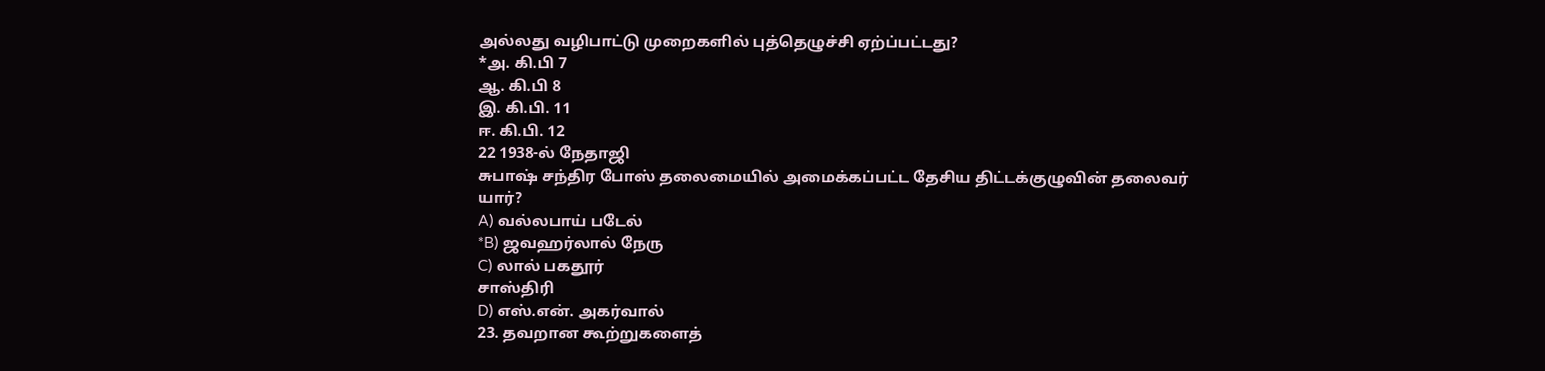அல்லது வழிபாட்டு முறைகளில் புத்தெழுச்சி ஏற்ப்பட்டது?
*அ. கி.பி 7
ஆ. கி.பி 8
இ. கி.பி. 11
ஈ. கி.பி. 12
22 1938-ல் நேதாஜி
சுபாஷ் சந்திர போஸ் தலைமையில் அமைக்கப்பட்ட தேசிய திட்டக்குழுவின் தலைவர் யார்?
A) வல்லபாய் படேல்
*B) ஜவஹர்லால் நேரு
C) லால் பகதூர்
சாஸ்திரி
D) எஸ்.என். அகர்வால்
23. தவறான கூற்றுகளைத்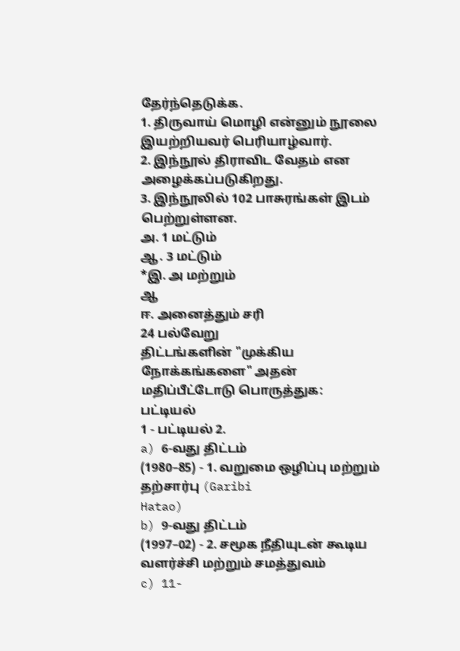தேர்ந்தெடுக்க.
1. திருவாய் மொழி என்னும் நூலை
இயற்றியவர் பெரியாழ்வார்.
2. இந்நூல் திராவிட வேதம் என
அழைக்கப்படுகிறது.
3. இந்நூலில் 102 பாசுரங்கள் இடம் பெற்றுள்ளன.
அ. 1 மட்டும்
ஆ. 3 மட்டும்
*இ. அ மற்றும்
ஆ
ஈ. அனைத்தும் சரி
24 பல்வேறு
திட்டங்களின் "முக்கிய நோக்கங்களை" அதன் மதிப்பீட்டோடு பொருத்துக:
பட்டியல்
1 - பட்டியல் 2.
a) 6-வது திட்டம்
(1980–85) - 1. வறுமை ஒழிப்பு மற்றும் தற்சார்பு (Garibi
Hatao)
b) 9-வது திட்டம்
(1997–02) - 2. சமூக நீதியுடன் கூடிய வளர்ச்சி மற்றும் சமத்துவம்
c) 11-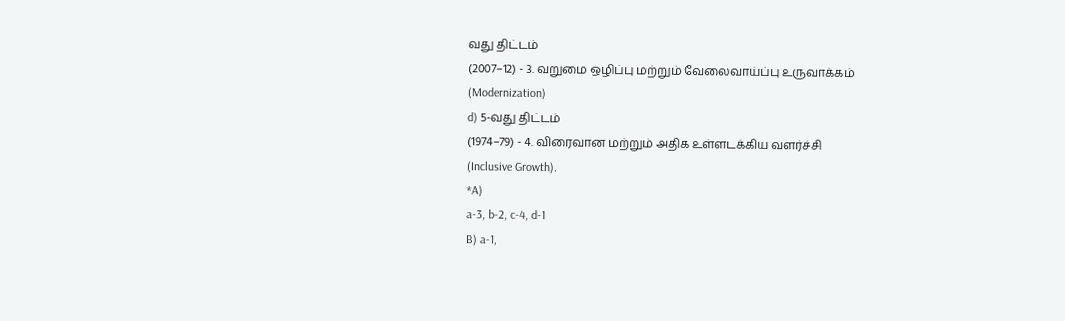வது திட்டம்
(2007–12) - 3. வறுமை ஒழிப்பு மற்றும் வேலைவாய்ப்பு உருவாக்கம்
(Modernization)
d) 5-வது திட்டம்
(1974–79) - 4. விரைவான மற்றும் அதிக உள்ளடக்கிய வளர்ச்சி
(Inclusive Growth).
*A)
a-3, b-2, c-4, d-1
B) a-1,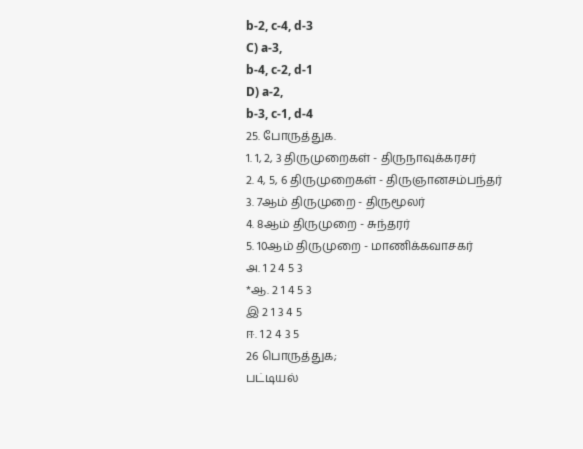b-2, c-4, d-3
C) a-3,
b-4, c-2, d-1
D) a-2,
b-3, c-1, d-4
25. போருத்துக.
1. 1, 2, 3 திருமுறைகள் - திருநாவுக்கரசர்
2. 4, 5, 6 திருமுறைகள் - திருஞானசம்பந்தர்
3. 7ஆம் திருமுறை - திருமூலர்
4. 8ஆம் திருமுறை - சுந்தரர்
5. 10ஆம் திருமுறை - மாணிக்கவாசகர்
அ. 1 2 4 5 3
*ஆ. 2 1 4 5 3
இ 2 1 3 4 5
ஈ. 1 2 4 3 5
26 பொருத்துக;
பட்டியல்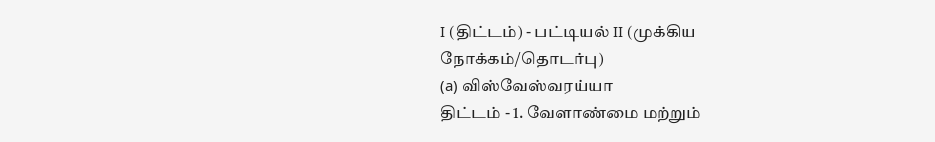I (திட்டம்) - பட்டியல் II (முக்கிய நோக்கம்/தொடர்பு)
(a) விஸ்வேஸ்வரய்யா
திட்டம் - 1. வேளாண்மை மற்றும்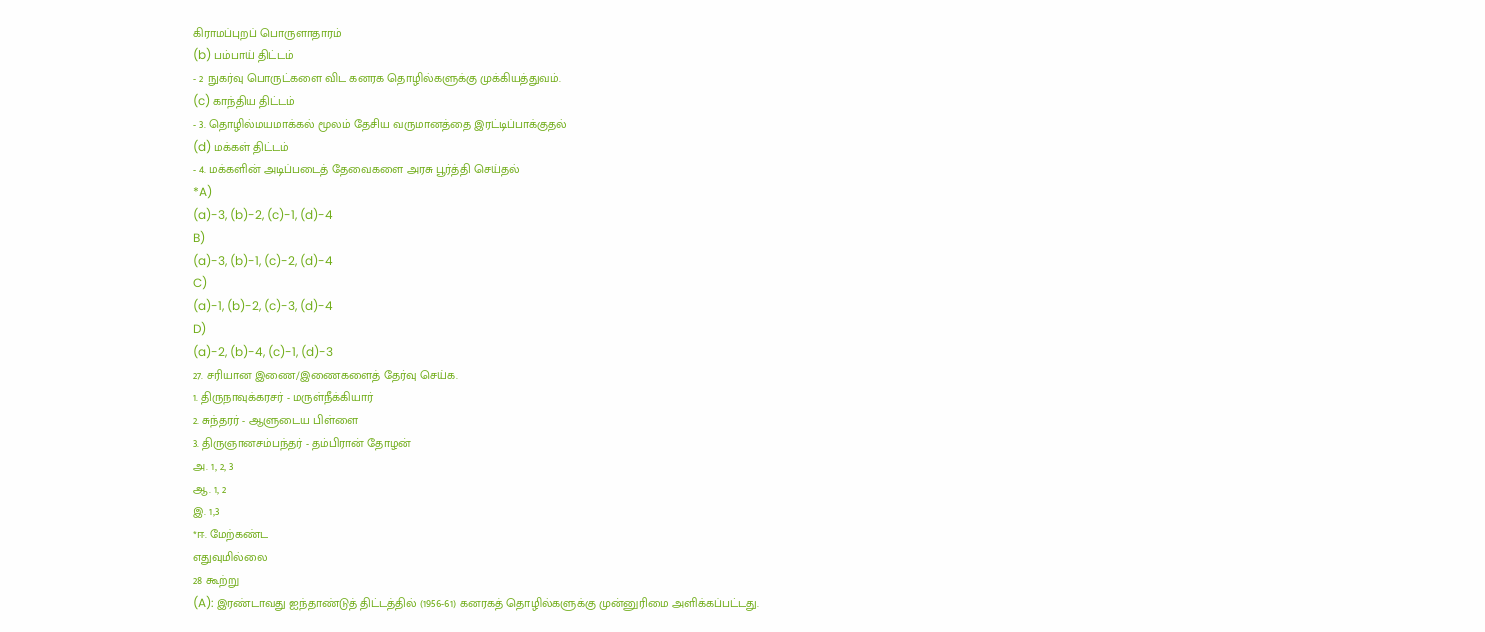கிராமப்புறப் பொருளாதாரம்
(b) பம்பாய் திட்டம்
- 2 நுகர்வு பொருட்களை விட கனரக தொழில்களுக்கு முக்கியத்துவம்.
(c) காந்திய திட்டம்
- 3. தொழில்மயமாக்கல் மூலம் தேசிய வருமானத்தை இரட்டிப்பாக்குதல்
(d) மக்கள் திட்டம்
- 4. மக்களின் அடிப்படைத் தேவைகளை அரசு பூர்த்தி செய்தல்
*A)
(a)-3, (b)-2, (c)-1, (d)-4
B)
(a)-3, (b)-1, (c)-2, (d)-4
C)
(a)-1, (b)-2, (c)-3, (d)-4
D)
(a)-2, (b)-4, (c)-1, (d)-3
27. சரியான இணை/இணைகளைத் தேர்வு செய்க.
1. திருநாவுக்கரசர் - மருள்நீக்கியார்
2. சுந்தரர் - ஆளுடைய பிள்ளை
3. திருஞானசம்பந்தர் - தம்பிரான் தோழன்
அ. 1, 2, 3
ஆ. 1, 2
இ. 1,3
*ஈ. மேற்கண்ட
எதுவுமில்லை
28 கூற்று
(A): இரண்டாவது ஐந்தாண்டுத் திட்டத்தில் (1956-61) கனரகத் தொழில்களுக்கு முன்னுரிமை அளிக்கப்பட்டது.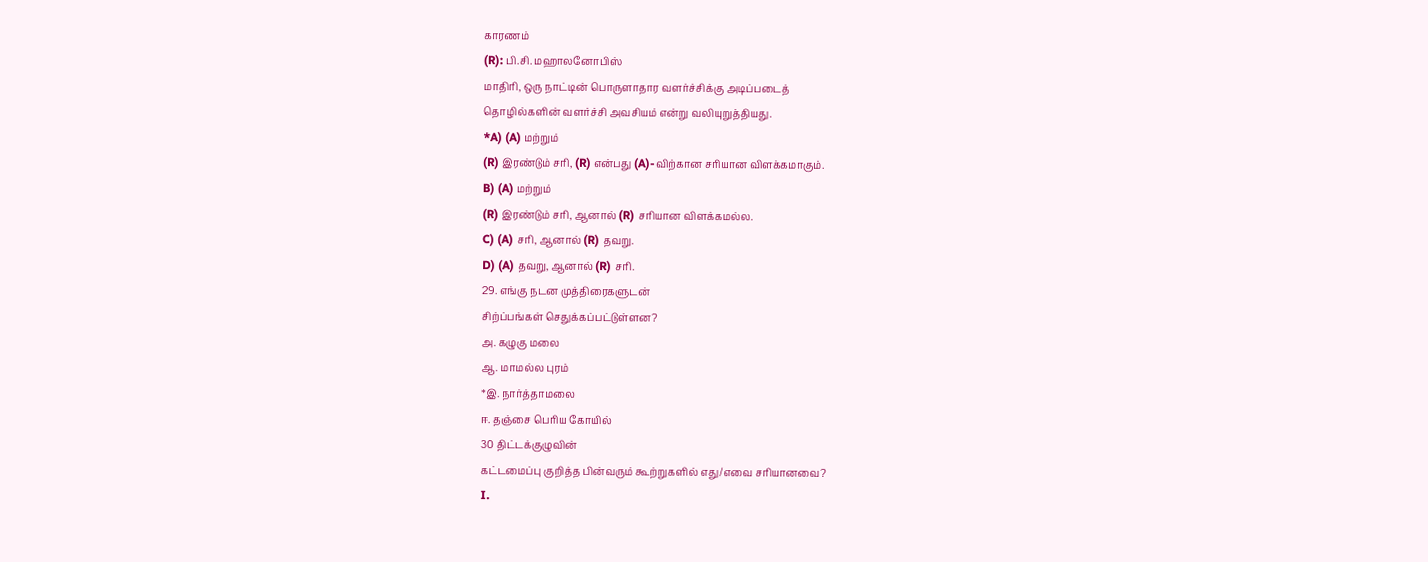காரணம்
(R): பி.சி. மஹாலனோபிஸ்
மாதிரி, ஒரு நாட்டின் பொருளாதார வளர்ச்சிக்கு அடிப்படைத்
தொழில்களின் வளர்ச்சி அவசியம் என்று வலியுறுத்தியது.
*A) (A) மற்றும்
(R) இரண்டும் சரி, (R) என்பது (A)-விற்கான சரியான விளக்கமாகும்.
B) (A) மற்றும்
(R) இரண்டும் சரி, ஆனால் (R) சரியான விளக்கமல்ல.
C) (A) சரி, ஆனால் (R) தவறு.
D) (A) தவறு, ஆனால் (R) சரி.
29. எங்கு நடன முத்திரைகளுடன்
சிற்ப்பங்கள் செதுக்கப்பட்டுள்ளன?
அ. கழுகு மலை
ஆ. மாமல்ல புரம்
*இ. நார்த்தாமலை
ஈ. தஞ்சை பெரிய கோயில்
30 திட்டக்குழுவின்
கட்டமைப்பு குறித்த பின்வரும் கூற்றுகளில் எது/எவை சரியானவை?
I.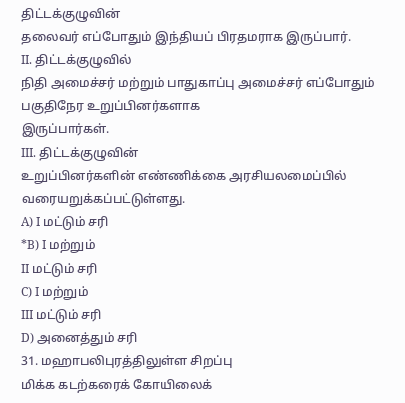திட்டக்குழுவின்
தலைவர் எப்போதும் இந்தியப் பிரதமராக இருப்பார்.
II. திட்டக்குழுவில்
நிதி அமைச்சர் மற்றும் பாதுகாப்பு அமைச்சர் எப்போதும் பகுதிநேர உறுப்பினர்களாக
இருப்பார்கள்.
III. திட்டக்குழுவின்
உறுப்பினர்களின் எண்ணிக்கை அரசியலமைப்பில் வரையறுக்கப்பட்டுள்ளது.
A) I மட்டும் சரி
*B) I மற்றும்
II மட்டும் சரி
C) I மற்றும்
III மட்டும் சரி
D) அனைத்தும் சரி
31. மஹாபலிபுரத்திலுள்ள சிறப்பு
மிக்க கடற்கரைக் கோயிலைக்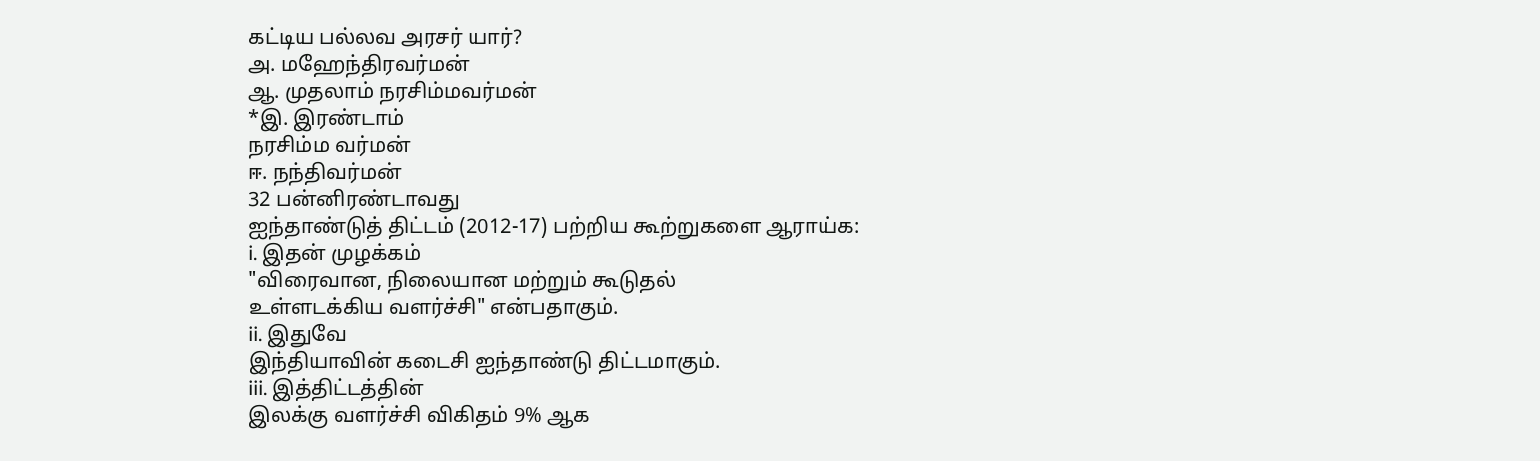கட்டிய பல்லவ அரசர் யார்?
அ. மஹேந்திரவர்மன்
ஆ. முதலாம் நரசிம்மவர்மன்
*இ. இரண்டாம்
நரசிம்ம வர்மன்
ஈ. நந்திவர்மன்
32 பன்னிரண்டாவது
ஐந்தாண்டுத் திட்டம் (2012-17) பற்றிய கூற்றுகளை ஆராய்க:
i. இதன் முழக்கம்
"விரைவான, நிலையான மற்றும் கூடுதல்
உள்ளடக்கிய வளர்ச்சி" என்பதாகும்.
ii. இதுவே
இந்தியாவின் கடைசி ஐந்தாண்டு திட்டமாகும்.
iii. இத்திட்டத்தின்
இலக்கு வளர்ச்சி விகிதம் 9% ஆக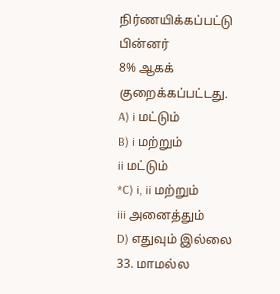நிர்ணயிக்கப்பட்டு பின்னர்
8% ஆகக் குறைக்கப்பட்டது.
A) i மட்டும்
B) i மற்றும்
ii மட்டும்
*C) i, ii மற்றும்
iii அனைத்தும்
D) எதுவும் இல்லை
33. மாமல்ல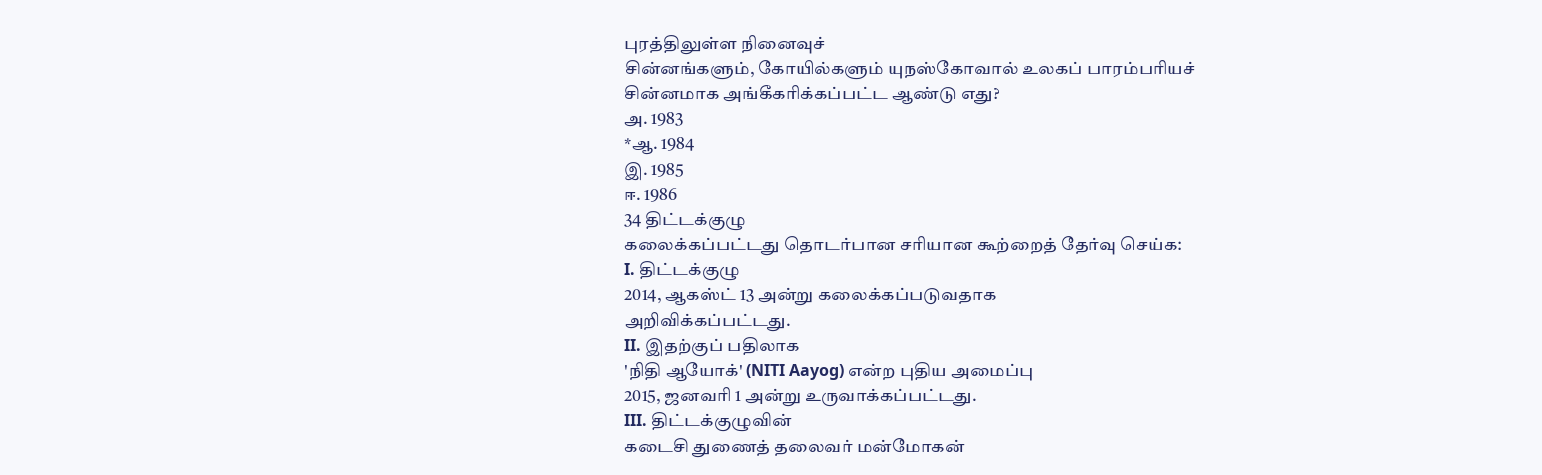புரத்திலுள்ள நினைவுச்
சின்னங்களும், கோயில்களும் யுநஸ்கோவால் உலகப் பாரம்பரியச்
சின்னமாக அங்கீகரிக்கப்பட்ட ஆண்டு எது?
அ. 1983
*ஆ. 1984
இ. 1985
ஈ. 1986
34 திட்டக்குழு
கலைக்கப்பட்டது தொடர்பான சரியான கூற்றைத் தேர்வு செய்க:
I. திட்டக்குழு
2014, ஆகஸ்ட் 13 அன்று கலைக்கப்படுவதாக
அறிவிக்கப்பட்டது.
II. இதற்குப் பதிலாக
'நிதி ஆயோக்' (NITI Aayog) என்ற புதிய அமைப்பு
2015, ஜனவரி 1 அன்று உருவாக்கப்பட்டது.
III. திட்டக்குழுவின்
கடைசி துணைத் தலைவர் மன்மோகன்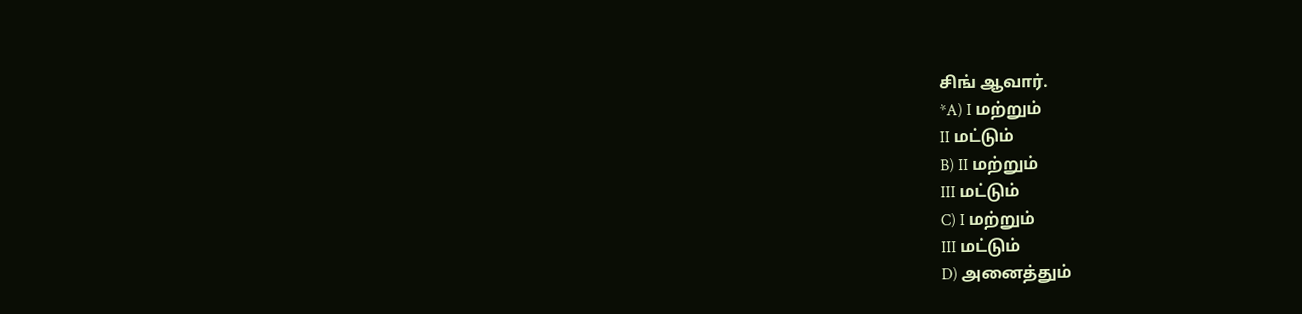சிங் ஆவார்.
*A) I மற்றும்
II மட்டும்
B) II மற்றும்
III மட்டும்
C) I மற்றும்
III மட்டும்
D) அனைத்தும்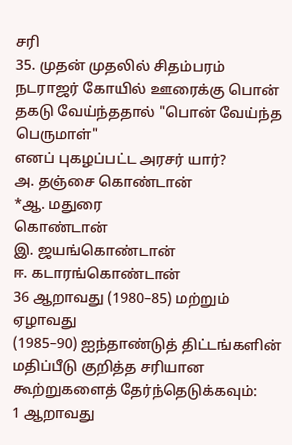சரி
35. முதன் முதலில் சிதம்பரம்
நடராஜர் கோயில் ஊரைக்கு பொன் தகடு வேய்ந்ததால் "பொன் வேய்ந்த பெருமாள்"
எனப் புகழப்பட்ட அரசர் யார்?
அ. தஞ்சை கொண்டான்
*ஆ. மதுரை
கொண்டான்
இ. ஜயங்கொண்டான்
ஈ. கடாரங்கொண்டான்
36 ஆறாவது (1980–85) மற்றும் ஏழாவது
(1985–90) ஐந்தாண்டுத் திட்டங்களின் மதிப்பீடு குறித்த சரியான
கூற்றுகளைத் தேர்ந்தெடுக்கவும்:
1 ஆறாவது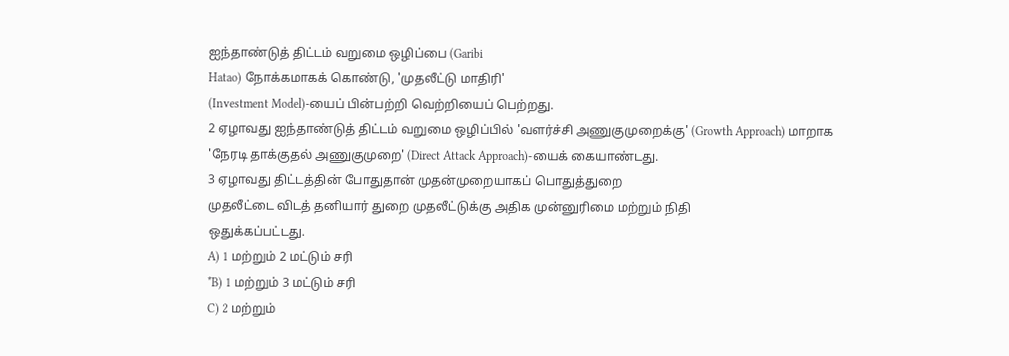ஐந்தாண்டுத் திட்டம் வறுமை ஒழிப்பை (Garibi
Hatao) நோக்கமாகக் கொண்டு, 'முதலீட்டு மாதிரி'
(Investment Model)-யைப் பின்பற்றி வெற்றியைப் பெற்றது.
2 ஏழாவது ஐந்தாண்டுத் திட்டம் வறுமை ஒழிப்பில் 'வளர்ச்சி அணுகுமுறைக்கு' (Growth Approach) மாறாக
'நேரடி தாக்குதல் அணுகுமுறை' (Direct Attack Approach)-யைக் கையாண்டது.
3 ஏழாவது திட்டத்தின் போதுதான் முதன்முறையாகப் பொதுத்துறை
முதலீட்டை விடத் தனியார் துறை முதலீட்டுக்கு அதிக முன்னுரிமை மற்றும் நிதி
ஒதுக்கப்பட்டது.
A) 1 மற்றும் 2 மட்டும் சரி
*B) 1 மற்றும் 3 மட்டும் சரி
C) 2 மற்றும்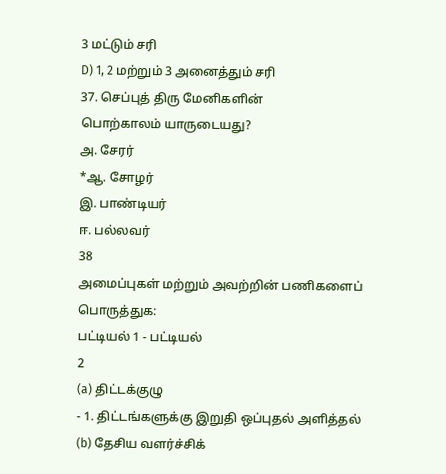3 மட்டும் சரி
D) 1, 2 மற்றும் 3 அனைத்தும் சரி
37. செப்புத் திரு மேனிகளின்
பொற்காலம் யாருடையது?
அ. சேரர்
*ஆ. சோழர்
இ. பாண்டியர்
ஈ. பல்லவர்
38
அமைப்புகள் மற்றும் அவற்றின் பணிகளைப் பொருத்துக:
பட்டியல் 1 - பட்டியல்
2
(a) திட்டக்குழு
- 1. திட்டங்களுக்கு இறுதி ஒப்புதல் அளித்தல்
(b) தேசிய வளர்ச்சிக்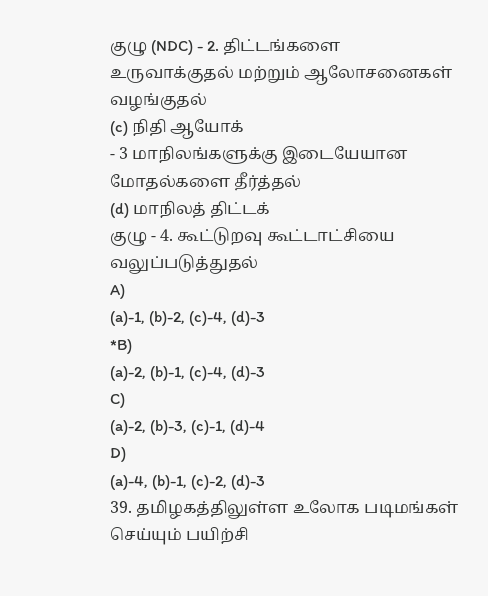குழு (NDC) - 2. திட்டங்களை உருவாக்குதல் மற்றும் ஆலோசனைகள்
வழங்குதல்
(c) நிதி ஆயோக்
- 3 மாநிலங்களுக்கு இடையேயான மோதல்களை தீர்த்தல்
(d) மாநிலத் திட்டக்
குழு - 4. கூட்டுறவு கூட்டாட்சியை வலுப்படுத்துதல்
A)
(a)-1, (b)-2, (c)-4, (d)-3
*B)
(a)-2, (b)-1, (c)-4, (d)-3
C)
(a)-2, (b)-3, (c)-1, (d)-4
D)
(a)-4, (b)-1, (c)-2, (d)-3
39. தமிழகத்திலுள்ள உலோக படிமங்கள் செய்யும் பயிற்சி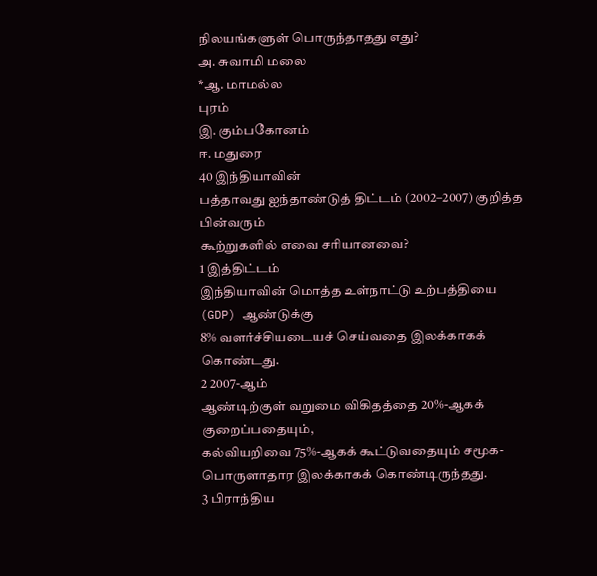நிலயங்களுள் பொருந்தாதது எது?
அ. சுவாமி மலை
*ஆ. மாமல்ல
புரம்
இ. கும்பகோனம்
ஈ. மதுரை
40 இந்தியாவின்
பத்தாவது ஐந்தாண்டுத் திட்டம் (2002–2007) குறித்த பின்வரும்
கூற்றுகளில் எவை சரியானவை?
1 இத்திட்டம்
இந்தியாவின் மொத்த உள்நாட்டு உற்பத்தியை (GDP) ஆண்டுக்கு
8% வளர்ச்சியடையச் செய்வதை இலக்காகக் கொண்டது.
2 2007-ஆம்
ஆண்டிற்குள் வறுமை விகிதத்தை 20%-ஆகக் குறைப்பதையும்,
கல்வியறிவை 75%-ஆகக் கூட்டுவதையும் சமூக-பொருளாதார இலக்காகக் கொண்டிருந்தது.
3 பிராந்திய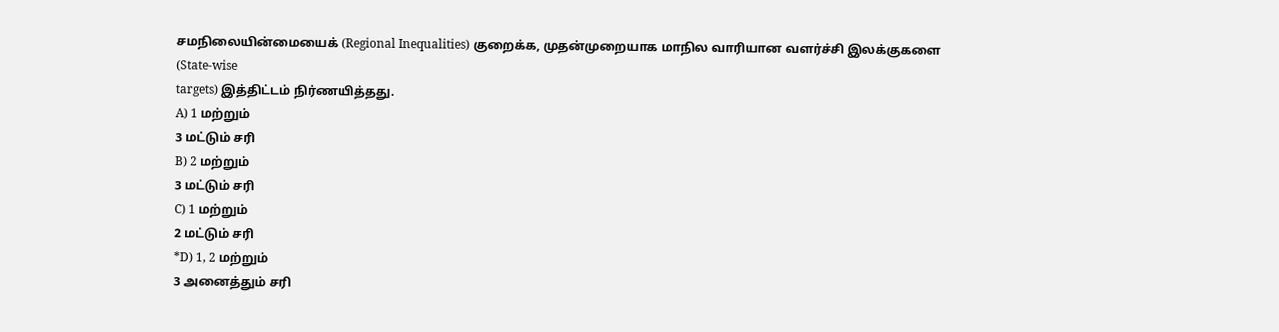சமநிலையின்மையைக் (Regional Inequalities) குறைக்க, முதன்முறையாக மாநில வாரியான வளர்ச்சி இலக்குகளை (State-wise
targets) இத்திட்டம் நிர்ணயித்தது.
A) 1 மற்றும்
3 மட்டும் சரி
B) 2 மற்றும்
3 மட்டும் சரி
C) 1 மற்றும்
2 மட்டும் சரி
*D) 1, 2 மற்றும்
3 அனைத்தும் சரி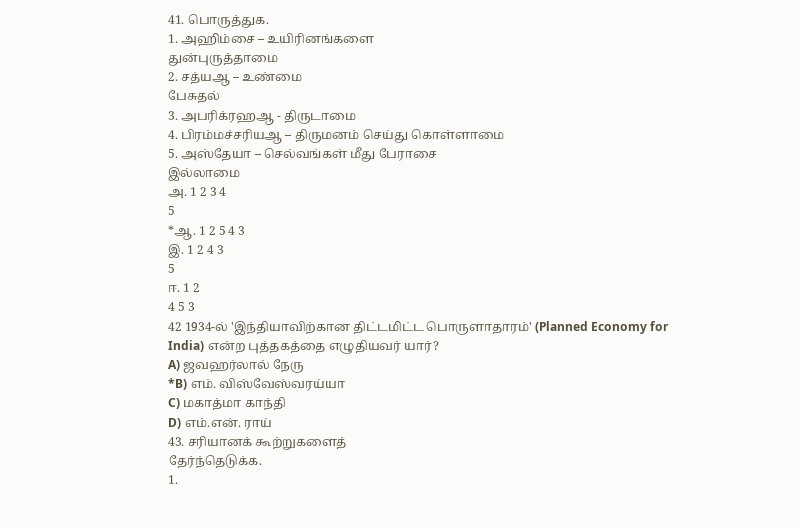41. பொருத்துக.
1. அஹிம்சை – உயிரினங்களை
துன்புருத்தாமை
2. சத்யஆ – உண்மை
பேசுதல்
3. அபரிக்ரஹஆ - திருடாமை
4. பிரம்மச்சரியஆ – திருமனம் செய்து கொள்ளாமை
5. அஸ்தேயா – செல்வங்கள் மீது பேராசை
இல்லாமை
அ. 1 2 3 4
5
*ஆ. 1 2 5 4 3
இ. 1 2 4 3
5
ஈ. 1 2
4 5 3
42 1934-ல் 'இந்தியாவிற்கான திட்டமிட்ட பொருளாதாரம்' (Planned Economy for
India) என்ற புத்தகத்தை எழுதியவர் யார்?
A) ஜவஹர்லால் நேரு
*B) எம். விஸ்வேஸ்வரய்யா
C) மகாத்மா காந்தி
D) எம்.என். ராய்
43. சரியானக் கூற்றுகளைத்
தேர்ந்தெடுக்க.
1.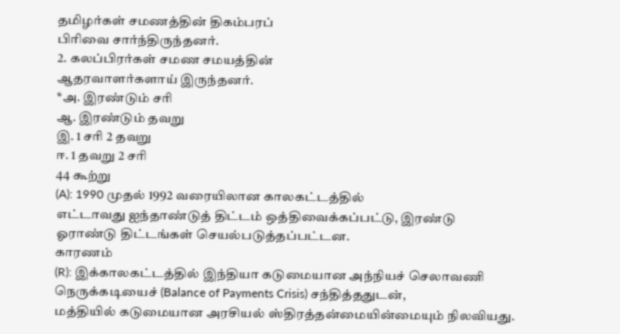தமிழர்கள் சமணத்தின் திகம்பரப்
பிரிவை சார்ந்திருந்தனர்.
2. கலப்பிரர்கள் சமண சமயத்தின்
ஆதரவாளர்களாய் இருந்தனர்.
*அ. இரண்டும் சரி
ஆ. இரண்டும் தவறு
இ. 1 சரி 2 தவறு
ஈ. 1 தவறு 2 சரி
44 கூற்று
(A): 1990 முதல் 1992 வரையிலான காலகட்டத்தில்
எட்டாவது ஐந்தாண்டுத் திட்டம் ஒத்திவைக்கப்பட்டு, இரண்டு
ஓராண்டு திட்டங்கள் செயல்படுத்தப்பட்டன.
காரணம்
(R): இக்காலகட்டத்தில் இந்தியா கடுமையான அந்நியச் செலாவணி
நெருக்கடியைச் (Balance of Payments Crisis) சந்தித்ததுடன்,
மத்தியில் கடுமையான அரசியல் ஸ்திரத்தன்மையின்மையும் நிலவியது.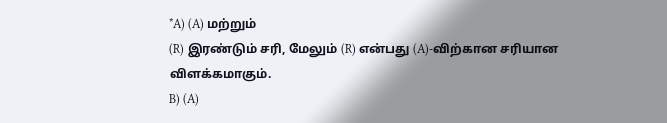*A) (A) மற்றும்
(R) இரண்டும் சரி, மேலும் (R) என்பது (A)-விற்கான சரியான விளக்கமாகும்.
B) (A)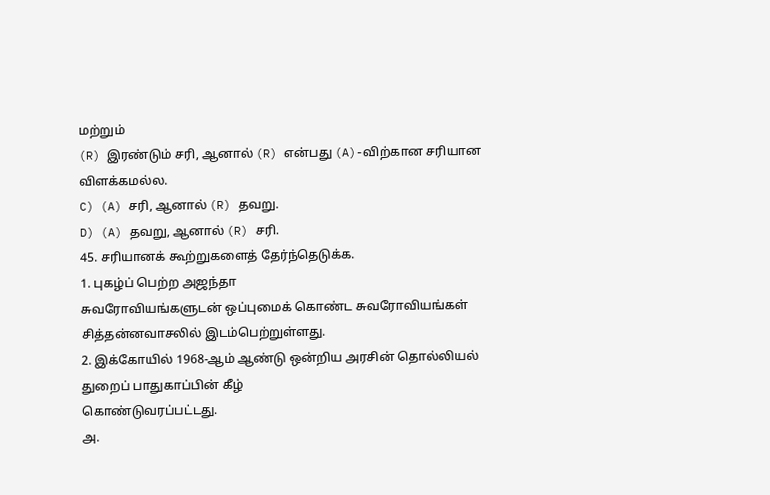மற்றும்
(R) இரண்டும் சரி, ஆனால் (R) என்பது (A)-விற்கான சரியான விளக்கமல்ல.
C) (A) சரி, ஆனால் (R) தவறு.
D) (A) தவறு, ஆனால் (R) சரி.
45. சரியானக் கூற்றுகளைத் தேர்ந்தெடுக்க.
1. புகழ்ப் பெற்ற அஜந்தா
சுவரோவியங்களுடன் ஒப்புமைக் கொண்ட சுவரோவியங்கள் சித்தன்னவாசலில் இடம்பெற்றுள்ளது.
2. இக்கோயில் 1968-ஆம் ஆண்டு ஒன்றிய அரசின் தொல்லியல் துறைப் பாதுகாப்பின் கீழ்
கொண்டுவரப்பட்டது.
அ.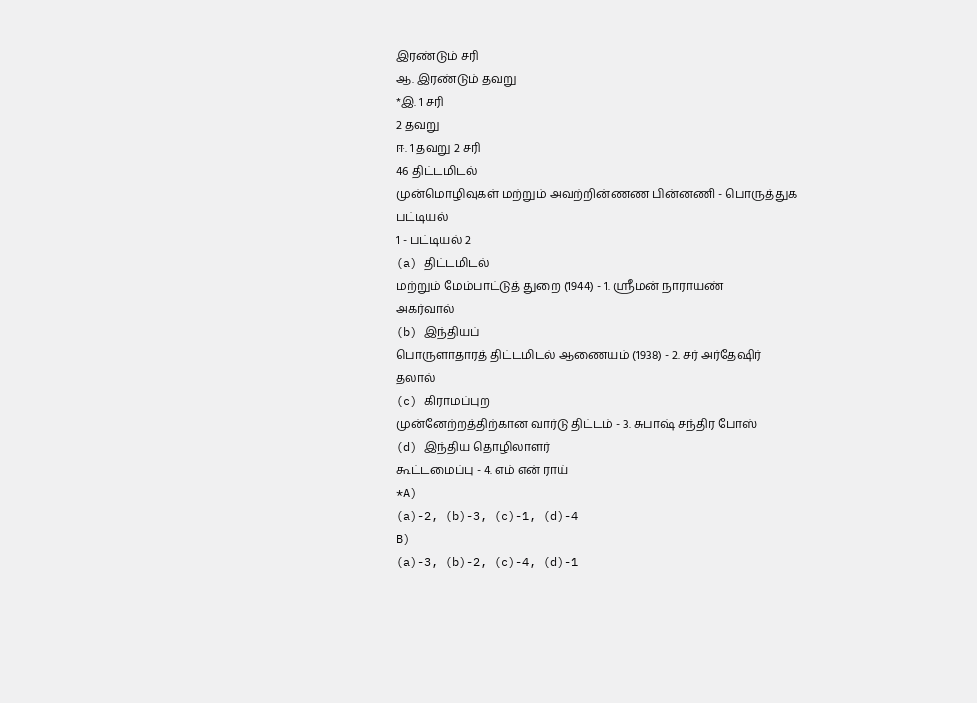இரண்டும் சரி
ஆ. இரண்டும் தவறு
*இ. 1 சரி
2 தவறு
ஈ. 1 தவறு 2 சரி
46 திட்டமிடல்
முன்மொழிவுகள் மற்றும் அவற்றின்ணண பின்னணி - பொருத்துக
பட்டியல்
1 - பட்டியல் 2
(a) திட்டமிடல்
மற்றும் மேம்பாட்டுத் துறை (1944) - 1. ஸ்ரீமன் நாராயண்
அகர்வால்
(b) இந்தியப்
பொருளாதாரத் திட்டமிடல் ஆணையம் (1938) - 2. சர் அர்தேஷிர்
தலால்
(c) கிராமப்புற
முன்னேற்றத்திற்கான வார்டு திட்டம் - 3. சுபாஷ் சந்திர போஸ்
(d) இந்திய தொழிலாளர்
கூட்டமைப்பு - 4. எம் என் ராய்
*A)
(a)-2, (b)-3, (c)-1, (d)-4
B)
(a)-3, (b)-2, (c)-4, (d)-1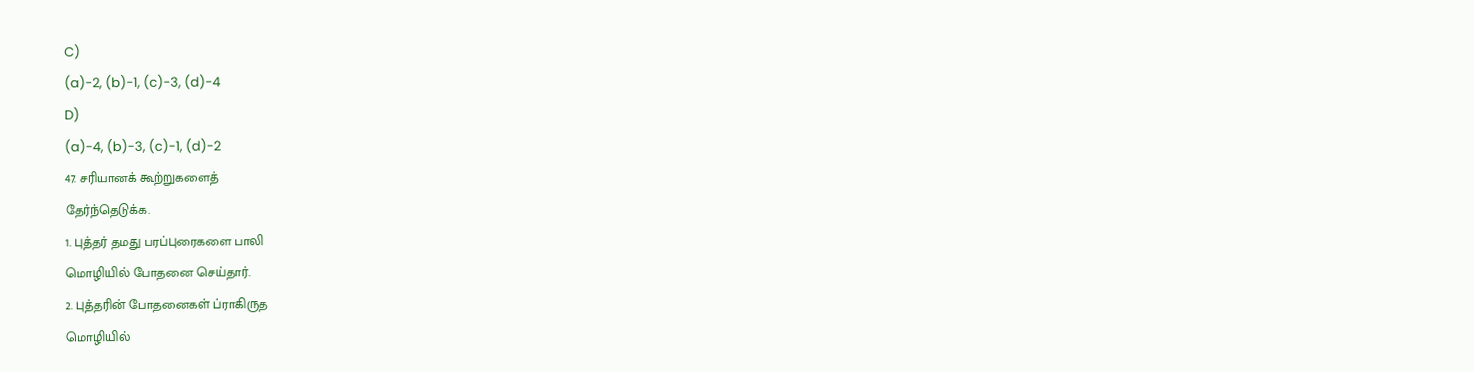C)
(a)-2, (b)-1, (c)-3, (d)-4
D)
(a)-4, (b)-3, (c)-1, (d)-2
47. சரியானக் கூற்றுகளைத்
தேர்ந்தெடுக்க.
1. புத்தர் தமது பரப்புரைகளை பாலி
மொழியில் போதனை செய்தார்.
2. புத்தரின் போதனைகள் ப்ராகிருத
மொழியில்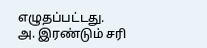எழுதப்பட்டது.
அ. இரண்டும் சரி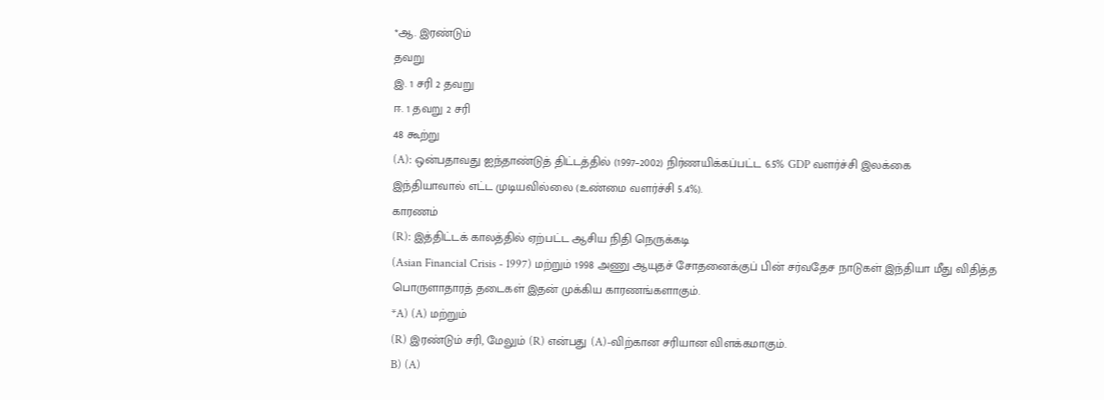*ஆ. இரண்டும்
தவறு
இ. 1 சரி 2 தவறு
ஈ. 1 தவறு 2 சரி
48 கூற்று
(A): ஒன்பதாவது ஐந்தாண்டுத் திட்டத்தில் (1997–2002) நிர்ணயிக்கப்பட்ட 6.5% GDP வளர்ச்சி இலக்கை
இந்தியாவால் எட்ட முடியவில்லை (உண்மை வளர்ச்சி 5.4%).
காரணம்
(R): இத்திட்டக் காலத்தில் ஏற்பட்ட ஆசிய நிதி நெருக்கடி
(Asian Financial Crisis - 1997) மற்றும் 1998 அணு ஆயுதச் சோதனைக்குப் பின் சர்வதேச நாடுகள் இந்தியா மீது விதித்த
பொருளாதாரத் தடைகள் இதன் முக்கிய காரணங்களாகும்.
*A) (A) மற்றும்
(R) இரண்டும் சரி, மேலும் (R) என்பது (A)-விற்கான சரியான விளக்கமாகும்.
B) (A)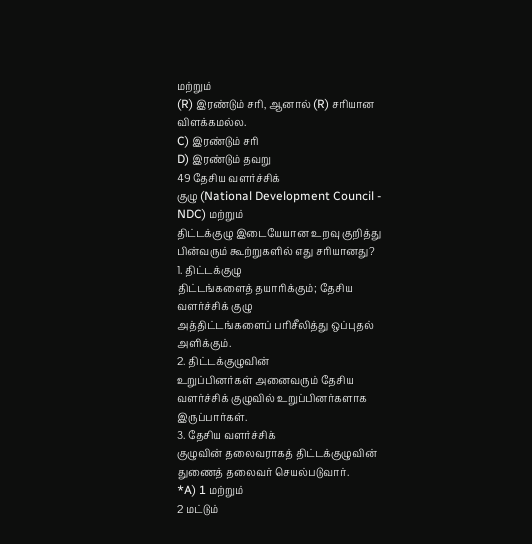மற்றும்
(R) இரண்டும் சரி, ஆனால் (R) சரியான விளக்கமல்ல.
C) இரண்டும் சரி
D) இரண்டும் தவறு
49 தேசிய வளர்ச்சிக்
குழு (National Development Council - NDC) மற்றும்
திட்டக்குழு இடையேயான உறவு குறித்து பின்வரும் கூற்றுகளில் எது சரியானது?
1. திட்டக்குழு
திட்டங்களைத் தயாரிக்கும்; தேசிய வளர்ச்சிக் குழு
அத்திட்டங்களைப் பரிசீலித்து ஒப்புதல் அளிக்கும்.
2. திட்டக்குழுவின்
உறுப்பினர்கள் அனைவரும் தேசிய வளர்ச்சிக் குழுவில் உறுப்பினர்களாக இருப்பார்கள்.
3. தேசிய வளர்ச்சிக்
குழுவின் தலைவராகத் திட்டக்குழுவின் துணைத் தலைவர் செயல்படுவார்.
*A) 1 மற்றும்
2 மட்டும்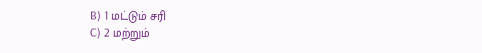B) 1 மட்டும் சரி
C) 2 மற்றும்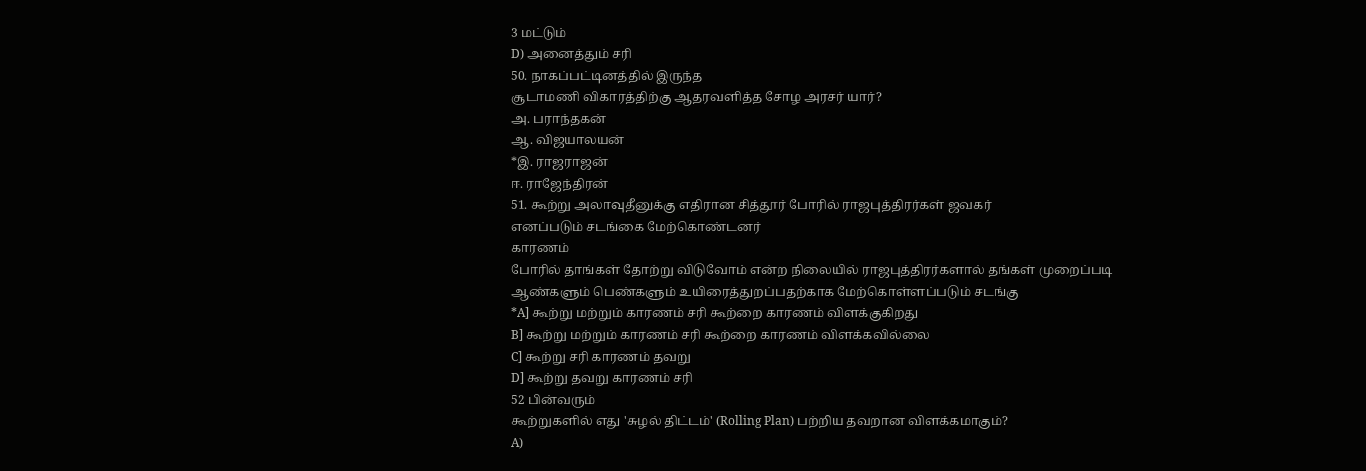3 மட்டும்
D) அனைத்தும் சரி
50. நாகப்பட்டினத்தில் இருந்த
சூடாமணி விகாரத்திற்கு ஆதரவளித்த சோழ அரசர் யார்?
அ. பராந்தகன்
ஆ. விஜயாலயன்
*இ. ராஜராஜன்
ஈ. ராஜேந்திரன்
51. கூற்று அலாவுதீனுக்கு எதிரான சித்தூர் போரில் ராஜபுத்திரர்கள் ஜவகர்
எனப்படும் சடங்கை மேற்கொண்டனர்
காரணம்
போரில் தாங்கள் தோற்று விடுவோம் என்ற நிலையில் ராஜபுத்திரர்களால் தங்கள் முறைப்படி
ஆண்களும் பெண்களும் உயிரைத்துறப்பதற்காக மேற்கொள்ளப்படும் சடங்கு
*A] கூற்று மற்றும் காரணம் சரி கூற்றை காரணம் விளக்குகிறது
B] கூற்று மற்றும் காரணம் சரி கூற்றை காரணம் விளக்கவில்லை
C] கூற்று சரி காரணம் தவறு
D] கூற்று தவறு காரணம் சரி
52 பின்வரும்
கூற்றுகளில் எது 'சுழல் திட்டம்' (Rolling Plan) பற்றிய தவறான விளக்கமாகும்?
A)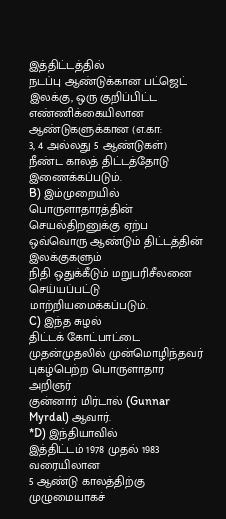இத்திட்டத்தில்
நடப்பு ஆண்டுக்கான பட்ஜெட் இலக்கு, ஒரு குறிப்பிட்ட
எண்ணிக்கையிலான ஆண்டுகளுக்கான (எ.கா:
3, 4 அல்லது 5 ஆண்டுகள்) நீண்ட காலத் திட்டத்தோடு இணைக்கப்படும்.
B) இம்முறையில்
பொருளாதாரத்தின் செயல்திறனுக்கு ஏற்ப ஒவ்வொரு ஆண்டும் திட்டத்தின் இலக்குகளும்
நிதி ஒதுக்கீடும் மறுபரிசீலனை செய்யப்பட்டு மாற்றியமைக்கப்படும்.
C) இந்த சுழல்
திட்டக் கோட்பாட்டை முதன்முதலில் முன்மொழிந்தவர் புகழ்பெற்ற பொருளாதார அறிஞர்
குன்னார் மிர்டால் (Gunnar Myrdal) ஆவார்.
*D) இந்தியாவில்
இத்திட்டம் 1978 முதல் 1983 வரையிலான
5 ஆண்டு காலத்திற்கு முழுமையாகச்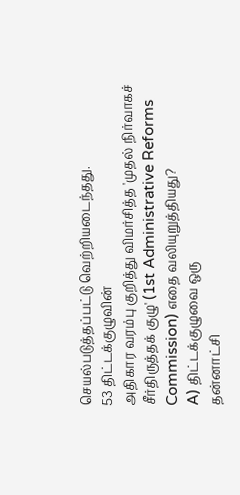செயல்படுத்தப்பட்டு வெற்றியடைந்தது.
53 திட்டக்குழுவின்
அதிகார வரம்பு குறித்து விமர்சித்த 'முதல் நிர்வாகச்
சீர்திருத்தக் குழு' (1st Administrative Reforms Commission) எதை வலியுறுத்தியது?
A) திட்டக்குழுவை ஒரு
தன்னாட்சி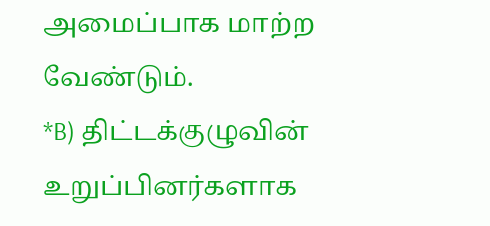அமைப்பாக மாற்ற வேண்டும்.
*B) திட்டக்குழுவின்
உறுப்பினர்களாக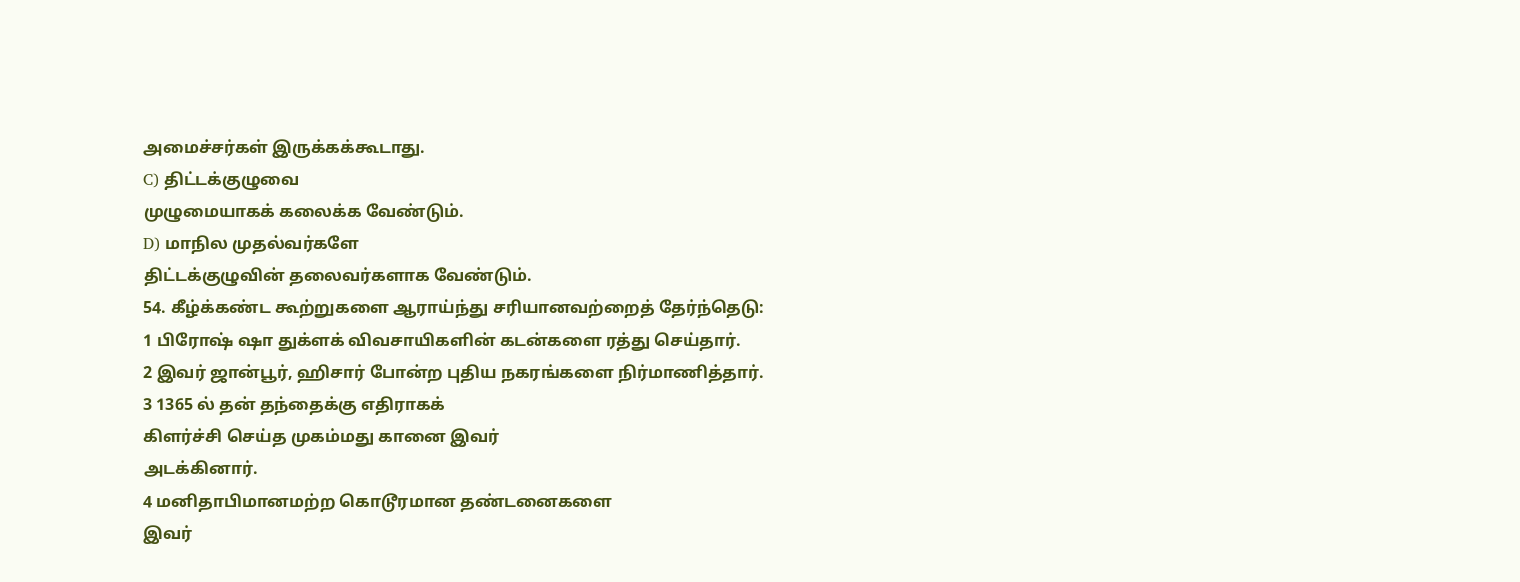அமைச்சர்கள் இருக்கக்கூடாது.
C) திட்டக்குழுவை
முழுமையாகக் கலைக்க வேண்டும்.
D) மாநில முதல்வர்களே
திட்டக்குழுவின் தலைவர்களாக வேண்டும்.
54. கீழ்க்கண்ட கூற்றுகளை ஆராய்ந்து சரியானவற்றைத் தேர்ந்தெடு:
1 பிரோஷ் ஷா துக்ளக் விவசாயிகளின் கடன்களை ரத்து செய்தார்.
2 இவர் ஜான்பூர், ஹிசார் போன்ற புதிய நகரங்களை நிர்மாணித்தார்.
3 1365 ல் தன் தந்தைக்கு எதிராகக்
கிளர்ச்சி செய்த முகம்மது கானை இவர்
அடக்கினார்.
4 மனிதாபிமானமற்ற கொடூரமான தண்டனைகளை
இவர்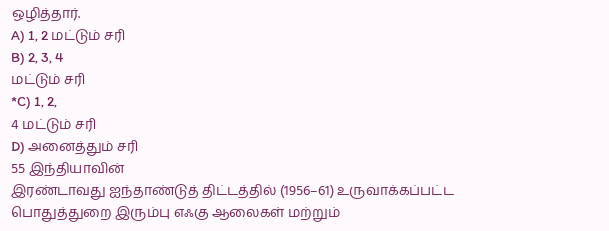ஒழித்தார்.
A) 1, 2 மட்டும் சரி
B) 2, 3, 4
மட்டும் சரி
*C) 1, 2,
4 மட்டும் சரி
D) அனைத்தும் சரி
55 இந்தியாவின்
இரண்டாவது ஐந்தாண்டுத் திட்டத்தில் (1956–61) உருவாக்கப்பட்ட
பொதுத்துறை இரும்பு எஃகு ஆலைகள் மற்றும்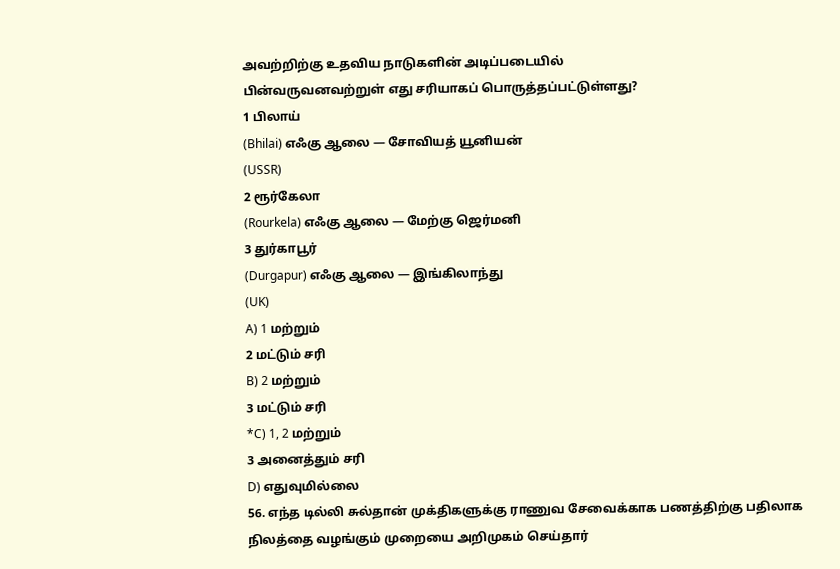அவற்றிற்கு உதவிய நாடுகளின் அடிப்படையில்
பின்வருவனவற்றுள் எது சரியாகப் பொருத்தப்பட்டுள்ளது?
1 பிலாய்
(Bhilai) எஃகு ஆலை — சோவியத் யூனியன்
(USSR)
2 ரூர்கேலா
(Rourkela) எஃகு ஆலை — மேற்கு ஜெர்மனி
3 துர்காபூர்
(Durgapur) எஃகு ஆலை — இங்கிலாந்து
(UK)
A) 1 மற்றும்
2 மட்டும் சரி
B) 2 மற்றும்
3 மட்டும் சரி
*C) 1, 2 மற்றும்
3 அனைத்தும் சரி
D) எதுவுமில்லை
56. எந்த டில்லி சுல்தான் முக்திகளுக்கு ராணுவ சேவைக்காக பணத்திற்கு பதிலாக
நிலத்தை வழங்கும் முறையை அறிமுகம் செய்தார்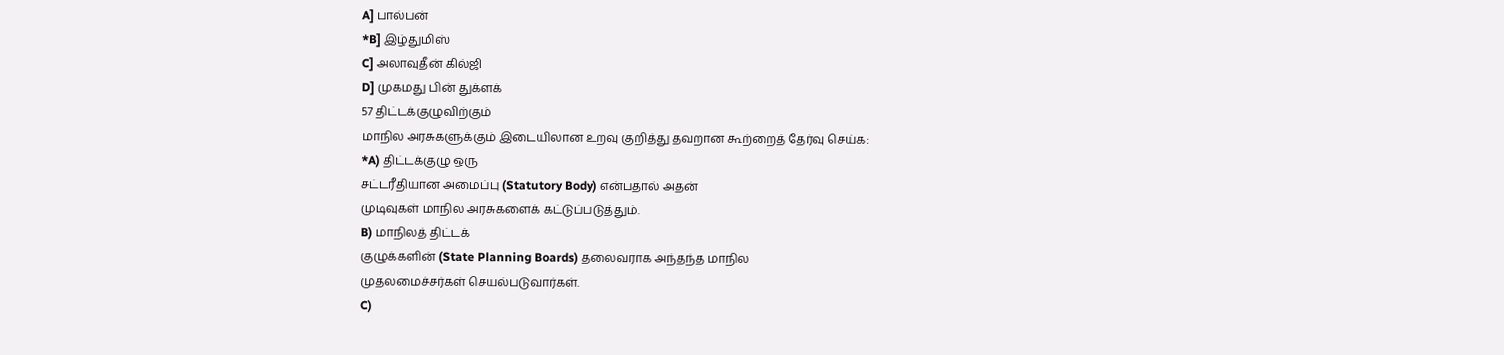A] பால்பன்
*B] இழ்துமிஸ்
C] அலாவுதீன் கில்ஜி
D] முகமது பின் துக்ளக்
57 திட்டக்குழுவிற்கும்
மாநில அரசுகளுக்கும் இடையிலான உறவு குறித்து தவறான கூற்றைத் தேர்வு செய்க:
*A) திட்டக்குழு ஒரு
சட்டரீதியான அமைப்பு (Statutory Body) என்பதால் அதன்
முடிவுகள் மாநில அரசுகளைக் கட்டுப்படுத்தும்.
B) மாநிலத் திட்டக்
குழுக்களின் (State Planning Boards) தலைவராக அந்தந்த மாநில
முதலமைச்சர்கள் செயல்படுவார்கள்.
C)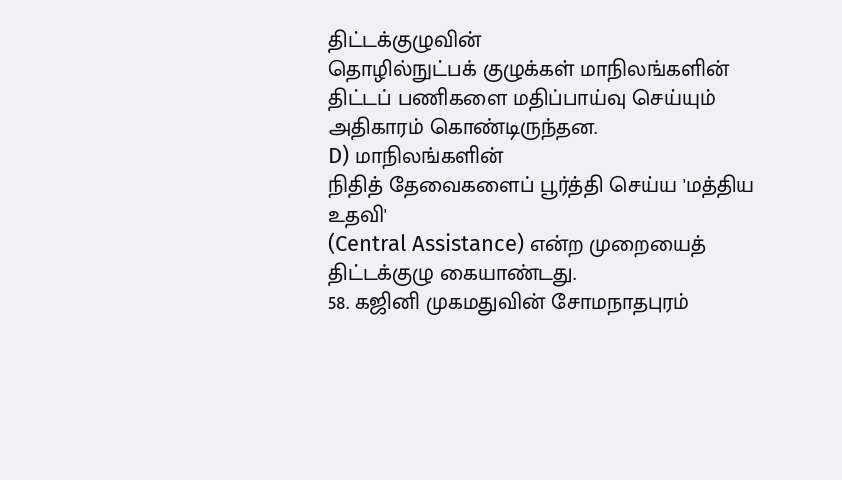திட்டக்குழுவின்
தொழில்நுட்பக் குழுக்கள் மாநிலங்களின் திட்டப் பணிகளை மதிப்பாய்வு செய்யும்
அதிகாரம் கொண்டிருந்தன.
D) மாநிலங்களின்
நிதித் தேவைகளைப் பூர்த்தி செய்ய 'மத்திய உதவி'
(Central Assistance) என்ற முறையைத் திட்டக்குழு கையாண்டது.
58. கஜினி முகமதுவின் சோமநாதபுரம்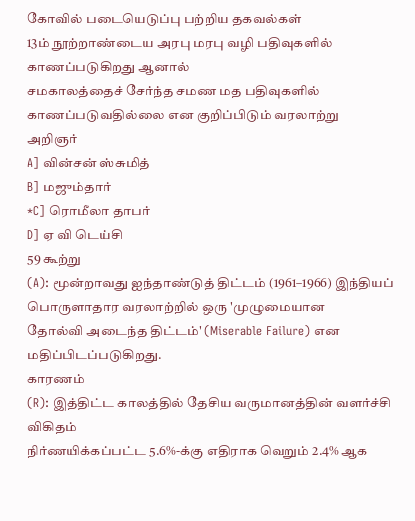கோவில் படையெடுப்பு பற்றிய தகவல்கள்
13ம் நூற்றாண்டைய அரபு மரபு வழி பதிவுகளில் காணப்படுகிறது ஆனால்
சமகாலத்தைச் சேர்ந்த சமண மத பதிவுகளில் காணப்படுவதில்லை என குறிப்பிடும் வரலாற்று
அறிஞர்
A] வின்சன் ஸ்சுமித்
B] மஜும்தார்
*C] ரொமீலா தாபர்
D] ஏ வி டெய்சி
59 கூற்று
(A): மூன்றாவது ஐந்தாண்டுத் திட்டம் (1961–1966) இந்தியப் பொருளாதார வரலாற்றில் ஒரு 'முழுமையான
தோல்வி அடைந்த திட்டம்' (Miserable Failure) என
மதிப்பிடப்படுகிறது.
காரணம்
(R): இத்திட்ட காலத்தில் தேசிய வருமானத்தின் வளர்ச்சி விகிதம்
நிர்ணயிக்கப்பட்ட 5.6%-க்கு எதிராக வெறும் 2.4% ஆக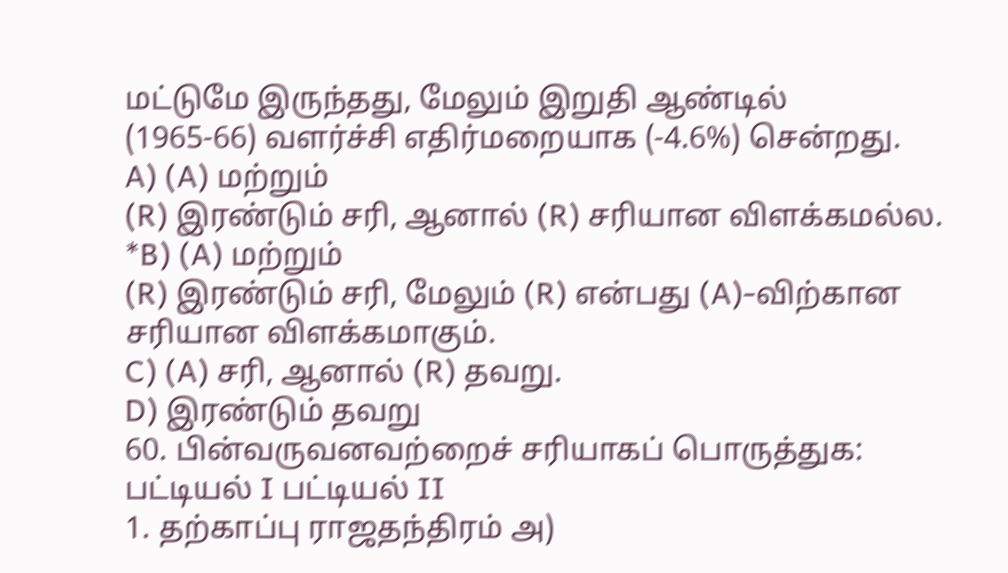மட்டுமே இருந்தது, மேலும் இறுதி ஆண்டில்
(1965-66) வளர்ச்சி எதிர்மறையாக (-4.6%) சென்றது.
A) (A) மற்றும்
(R) இரண்டும் சரி, ஆனால் (R) சரியான விளக்கமல்ல.
*B) (A) மற்றும்
(R) இரண்டும் சரி, மேலும் (R) என்பது (A)-விற்கான சரியான விளக்கமாகும்.
C) (A) சரி, ஆனால் (R) தவறு.
D) இரண்டும் தவறு
60. பின்வருவனவற்றைச் சரியாகப் பொருத்துக:
பட்டியல் I பட்டியல் II
1. தற்காப்பு ராஜதந்திரம் அ)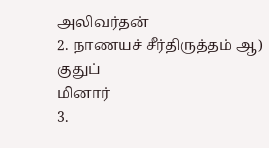அலிவர்தன்
2. நாணயச் சீர்திருத்தம் ஆ) குதுப்
மினார்
3.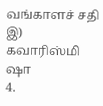வங்காளச் சதி இ) கவாரிஸ்மி
ஷா
4.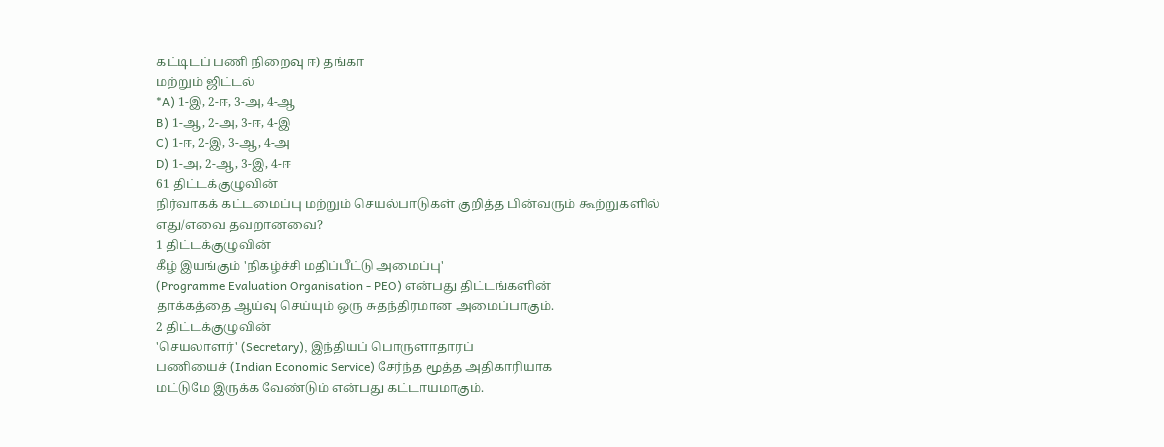கட்டிடப் பணி நிறைவு ஈ) தங்கா
மற்றும் ஜிட்டல்
*A) 1-இ, 2-ஈ, 3-அ, 4-ஆ
B) 1-ஆ, 2-அ, 3-ஈ, 4-இ
C) 1-ஈ, 2-இ, 3-ஆ, 4-அ
D) 1-அ, 2-ஆ, 3-இ, 4-ஈ
61 திட்டக்குழுவின்
நிர்வாகக் கட்டமைப்பு மற்றும் செயல்பாடுகள் குறித்த பின்வரும் கூற்றுகளில் எது/எவை தவறானவை?
1 திட்டக்குழுவின்
கீழ் இயங்கும் 'நிகழ்ச்சி மதிப்பீட்டு அமைப்பு'
(Programme Evaluation Organisation - PEO) என்பது திட்டங்களின்
தாக்கத்தை ஆய்வு செய்யும் ஒரு சுதந்திரமான அமைப்பாகும்.
2 திட்டக்குழுவின்
'செயலாளர்' (Secretary), இந்தியப் பொருளாதாரப்
பணியைச் (Indian Economic Service) சேர்ந்த மூத்த அதிகாரியாக
மட்டுமே இருக்க வேண்டும் என்பது கட்டாயமாகும்.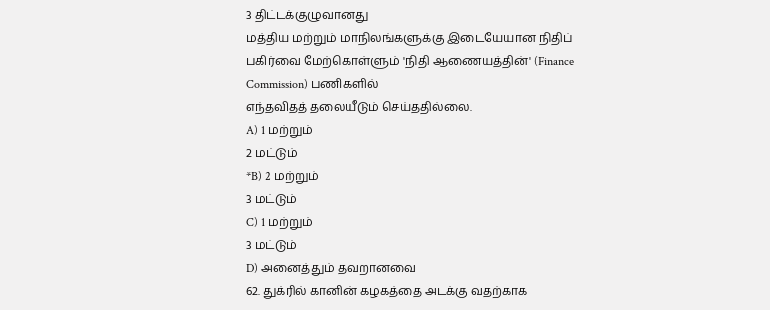3 திட்டக்குழுவானது
மத்திய மற்றும் மாநிலங்களுக்கு இடையேயான நிதிப் பகிர்வை மேற்கொள்ளும் 'நிதி ஆணையத்தின்' (Finance Commission) பணிகளில்
எந்தவிதத் தலையீடும் செய்ததில்லை.
A) 1 மற்றும்
2 மட்டும்
*B) 2 மற்றும்
3 மட்டும்
C) 1 மற்றும்
3 மட்டும்
D) அனைத்தும் தவறானவை
62. துக்ரில் கானின் கழகத்தை அடக்கு வதற்காக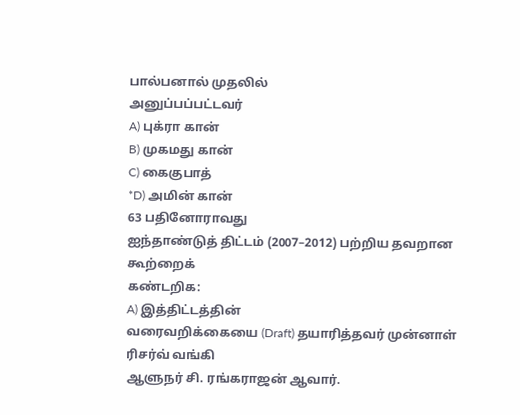பால்பனால் முதலில்
அனுப்பப்பட்டவர்
A) புக்ரா கான்
B) முகமது கான்
C) கைகுபாத்
*D) அமின் கான்
63 பதினோராவது
ஐந்தாண்டுத் திட்டம் (2007–2012) பற்றிய தவறான கூற்றைக்
கண்டறிக:
A) இத்திட்டத்தின்
வரைவறிக்கையை (Draft) தயாரித்தவர் முன்னாள் ரிசர்வ் வங்கி
ஆளுநர் சி. ரங்கராஜன் ஆவார்.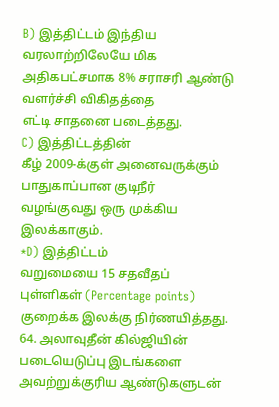B) இத்திட்டம் இந்திய
வரலாற்றிலேயே மிக அதிகபட்சமாக 8% சராசரி ஆண்டு வளர்ச்சி விகிதத்தை
எட்டி சாதனை படைத்தது.
C) இத்திட்டத்தின்
கீழ் 2009-க்குள் அனைவருக்கும் பாதுகாப்பான குடிநீர்
வழங்குவது ஒரு முக்கிய இலக்காகும்.
*D) இத்திட்டம்
வறுமையை 15 சதவீதப் புள்ளிகள் (Percentage points) குறைக்க இலக்கு நிர்ணயித்தது.
64. அலாவுதீன் கில்ஜியின் படையெடுப்பு இடங்களை அவற்றுக்குரிய ஆண்டுகளுடன்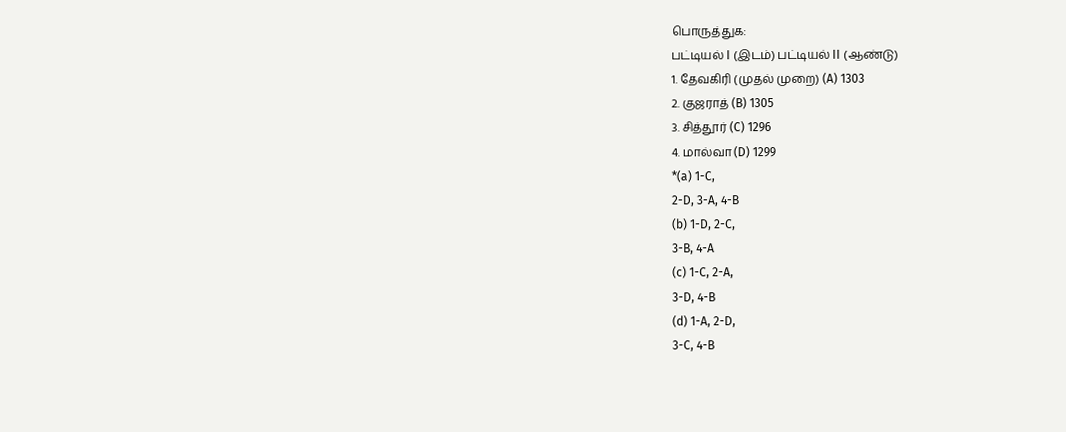பொருத்துக:
பட்டியல் I (இடம்) பட்டியல் II (ஆண்டு)
1. தேவகிரி (முதல் முறை) (A) 1303
2. குஜராத் (B) 1305
3. சித்தூர் (C) 1296
4. மால்வா (D) 1299
*(a) 1-C,
2-D, 3-A, 4-B
(b) 1-D, 2-C,
3-B, 4-A
(c) 1-C, 2-A,
3-D, 4-B
(d) 1-A, 2-D,
3-C, 4-B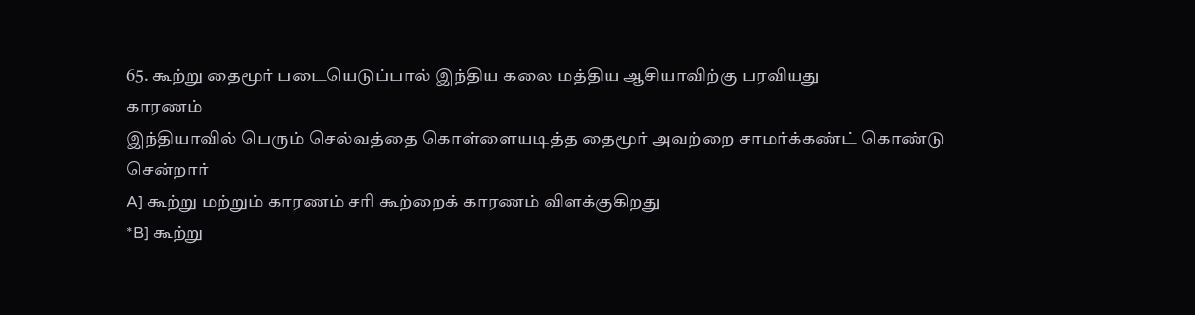65. கூற்று தைமூர் படையெடுப்பால் இந்திய கலை மத்திய ஆசியாவிற்கு பரவியது
காரணம்
இந்தியாவில் பெரும் செல்வத்தை கொள்ளையடித்த தைமூர் அவற்றை சாமர்க்கண்ட் கொண்டு
சென்றார்
A] கூற்று மற்றும் காரணம் சரி கூற்றைக் காரணம் விளக்குகிறது
*B] கூற்று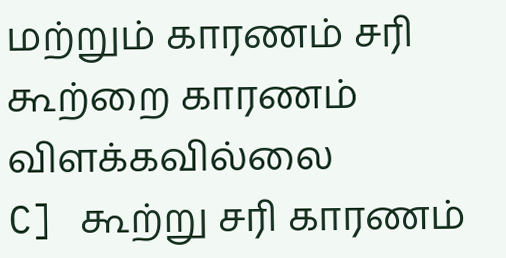மற்றும் காரணம் சரி கூற்றை காரணம் விளக்கவில்லை
C] கூற்று சரி காரணம்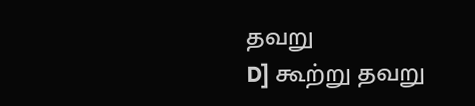தவறு
D] கூற்று தவறு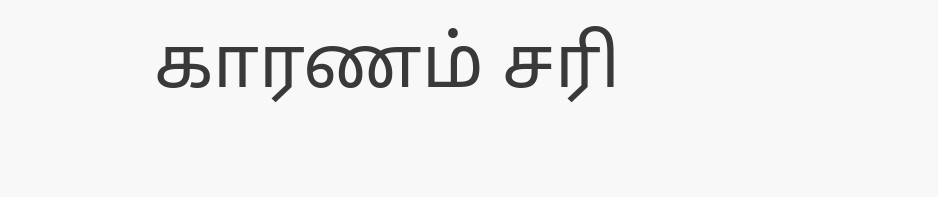காரணம் சரி